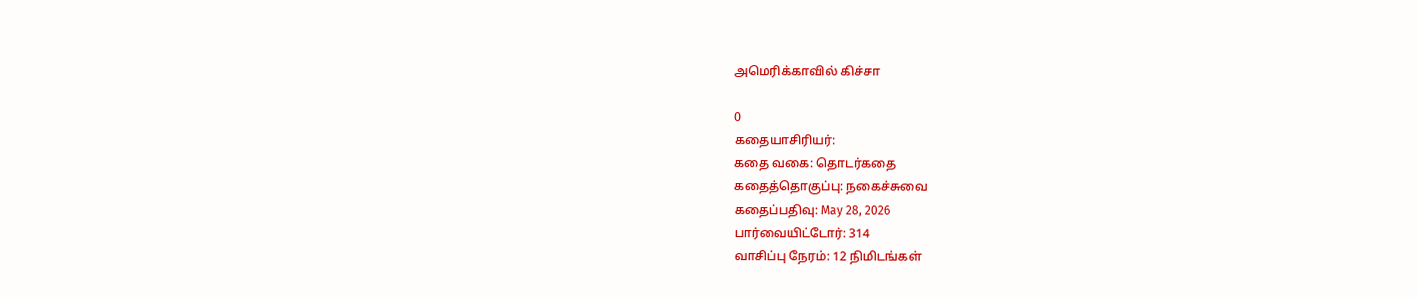அமெரிக்காவில் கிச்சா

0
கதையாசிரியர்:
கதை வகை: தொடர்கதை
கதைத்தொகுப்பு: நகைச்சுவை
கதைப்பதிவு: May 28, 2026
பார்வையிட்டோர்: 314
வாசிப்பு நேரம்: 12 நிமிடங்கள்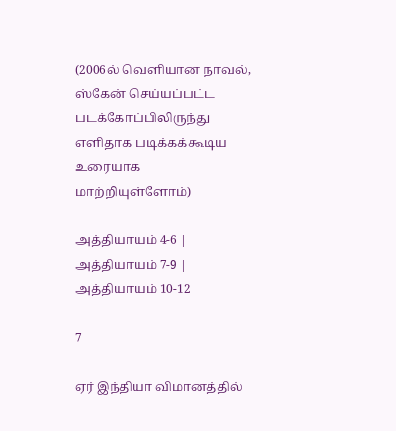(2006ல் வெளியான நாவல், ஸ்கேன் செய்யப்பட்ட படக்கோப்பிலிருந்து எளிதாக படிக்கக்கூடிய உரையாக மாற்றியுள்ளோம்)

அத்தியாயம் 4-6 | அத்தியாயம் 7-9 | அத்தியாயம் 10-12

7

ஏர் இந்தியா விமானத்தில்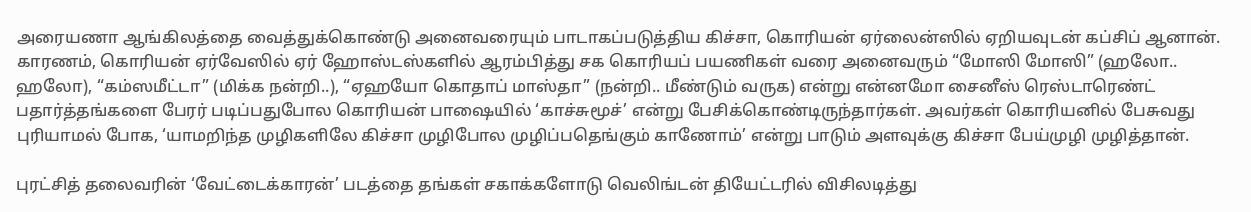அரையணா ஆங்கிலத்தை வைத்துக்கொண்டு அனைவரையும் பாடாகப்படுத்திய கிச்சா, கொரியன் ஏர்லைன்ஸில் ஏறியவுடன் கப்சிப் ஆனான். காரணம், கொரியன் ஏர்வேஸில் ஏர் ஹோஸ்டஸ்களில் ஆரம்பித்து சக கொரியப் பயணிகள் வரை அனைவரும் “மோஸி மோஸி” (ஹலோ.. ஹலோ), “கம்ஸமீட்டா” (மிக்க நன்றி..), “ஏஹயோ கொதாப் மாஸ்தா” (நன்றி.. மீண்டும் வருக) என்று என்னமோ சைனீஸ் ரெஸ்டாரெண்ட் பதார்த்தங்களை பேரர் படிப்பதுபோல கொரியன் பாஷையில் ‘காச்சுமூச்’ என்று பேசிக்கொண்டிருந்தார்கள். அவர்கள் கொரியனில் பேசுவது புரியாமல் போக, ‘யாமறிந்த முழிகளிலே கிச்சா முழிபோல முழிப்பதெங்கும் காணோம்’ என்று பாடும் அளவுக்கு கிச்சா பேய்முழி முழித்தான்.

புரட்சித் தலைவரின் ‘வேட்டைக்காரன்’ படத்தை தங்கள் சகாக்களோடு வெலிங்டன் தியேட்டரில் விசிலடித்து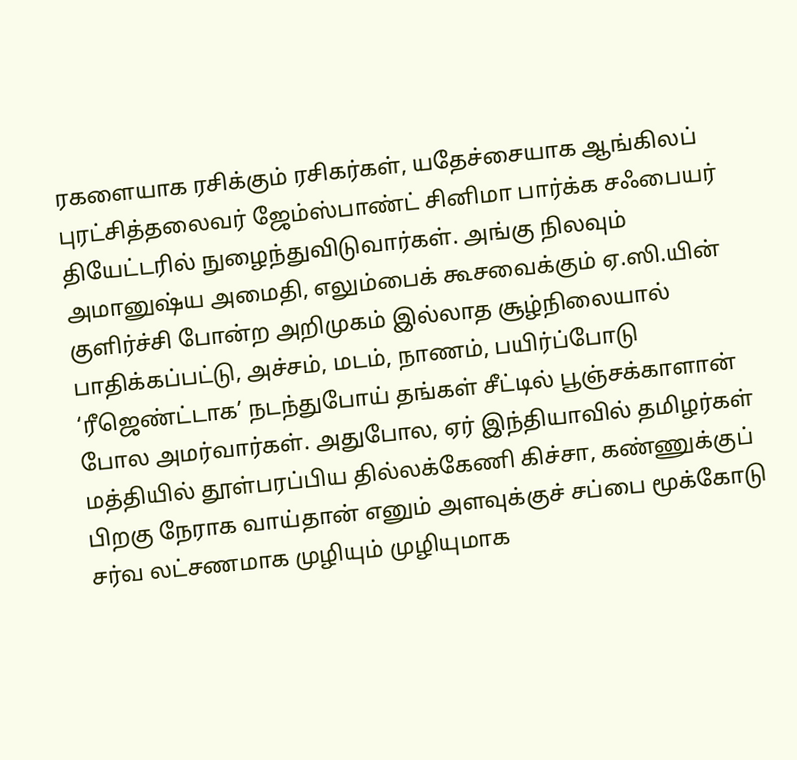ரகளையாக ரசிக்கும் ரசிகர்கள், யதேச்சையாக ஆங்கிலப் புரட்சித்தலைவர் ஜேம்ஸ்பாண்ட் சினிமா பார்க்க சஃபையர் தியேட்டரில் நுழைந்துவிடுவார்கள். அங்கு நிலவும் அமானுஷ்ய அமைதி, எலும்பைக் கூசவைக்கும் ஏ.ஸி.யின் குளிர்ச்சி போன்ற அறிமுகம் இல்லாத சூழ்நிலையால் பாதிக்கப்பட்டு, அச்சம், மடம், நாணம், பயிர்ப்போடு ‘ரீஜெண்ட்டாக’ நடந்துபோய் தங்கள் சீட்டில் பூஞ்சக்காளான் போல அமர்வார்கள். அதுபோல, ஏர் இந்தியாவில் தமிழர்கள் மத்தியில் தூள்பரப்பிய தில்லக்கேணி கிச்சா, கண்ணுக்குப் பிறகு நேராக வாய்தான் எனும் அளவுக்குச் சப்பை மூக்கோடு சர்வ லட்சணமாக முழியும் முழியுமாக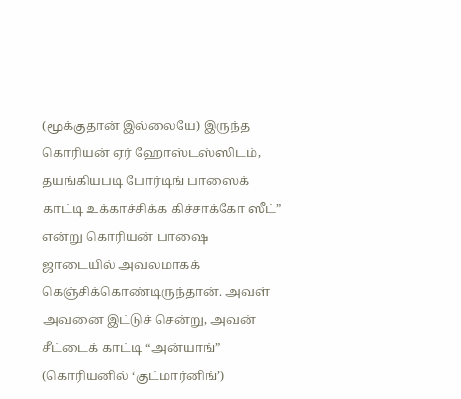(மூக்குதான் இல்லையே) இருந்த கொரியன் ஏர் ஹோஸ்டஸ்ஸிடம், தயங்கியபடி போர்டிங் பாஸைக் காட்டி உக்காச்சிக்க கிச்சாக்கோ ஸீட்” என்று கொரியன் பாஷை ஜாடையில் அவலமாகக் கெஞ்சிக்கொண்டிருந்தான். அவள் அவனை இட்டுச் சென்று, அவன் சீட்டைக் காட்டி “அன்யாங்” (கொரியனில் ‘குட்மார்னிங்’)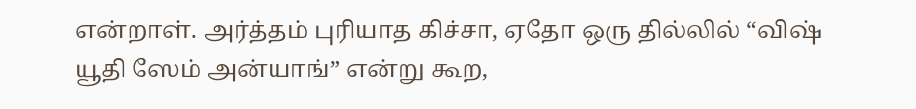என்றாள். அர்த்தம் புரியாத கிச்சா, ஏதோ ஒரு தில்லில் “விஷ் யூதி ஸேம் அன்யாங்” என்று கூற,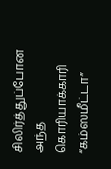சிலிர்த்துப்போன அந்த கொரியாக்காரி “கம்ஸமீட்டா”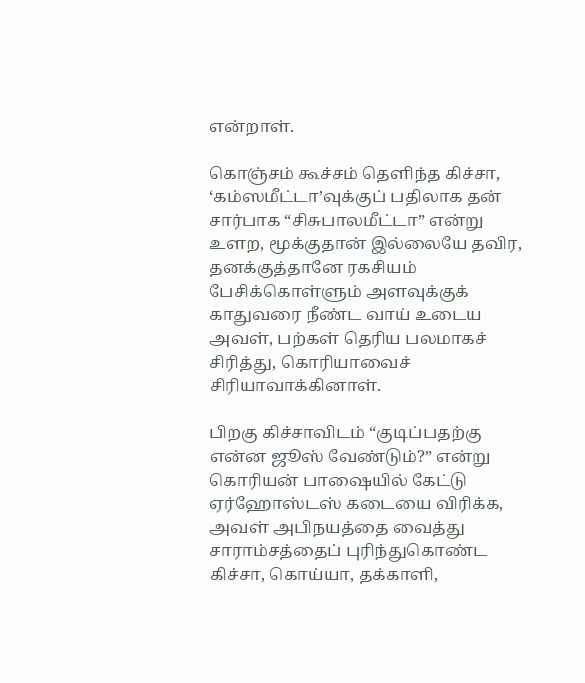என்றாள்.

கொஞ்சம் கூச்சம் தெளிந்த கிச்சா, ‘கம்ஸமீட்டா’வுக்குப் பதிலாக தன் சார்பாக “சிசுபாலமீட்டா” என்று உளற, மூக்குதான் இல்லையே தவிர, தனக்குத்தானே ரகசியம் பேசிக்கொள்ளும் அளவுக்குக் காதுவரை நீண்ட வாய் உடைய அவள், பற்கள் தெரிய பலமாகச் சிரித்து, கொரியாவைச் சிரியாவாக்கினாள்.

பிறகு கிச்சாவிடம் “குடிப்பதற்கு என்ன ஜூஸ் வேண்டும்?” என்று கொரியன் பாஷையில் கேட்டு ஏர்ஹோஸ்டஸ் கடையை விரிக்க, அவள் அபிநயத்தை வைத்து சாராம்சத்தைப் புரிந்துகொண்ட கிச்சா, கொய்யா, தக்காளி,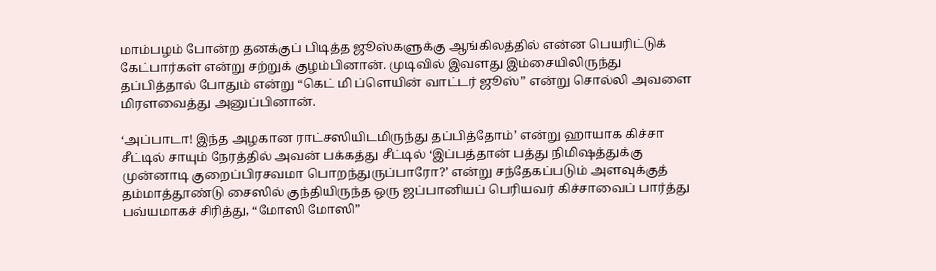மாம்பழம் போன்ற தனக்குப் பிடித்த ஜூஸ்களுக்கு ஆங்கிலத்தில் என்ன பெயரிட்டுக் கேட்பார்கள் என்று சற்றுக் குழம்பினான். முடிவில் இவளது இம்சையிலிருந்து தப்பித்தால் போதும் என்று “கெட் மி ப்ளெயின் வாட்டர் ஜூஸ்” என்று சொல்லி அவளை மிரளவைத்து அனுப்பினான்.

‘அப்பாடா! இந்த அழகான ராட்சஸியிடமிருந்து தப்பித்தோம்’ என்று ஹாயாக கிச்சா சீட்டில் சாயும் நேரத்தில் அவன் பக்கத்து சீட்டில் ‘இப்பத்தான் பத்து நிமிஷத்துக்கு முன்னாடி குறைப்பிரசவமா பொறந்துருப்பாரோ?’ என்று சந்தேகப்படும் அளவுக்குத் தம்மாத்தூண்டு சைஸில் குந்தியிருந்த ஒரு ஜப்பானியப் பெரியவர் கிச்சாவைப் பார்த்து பவ்யமாகச் சிரித்து, “மோஸி மோஸி”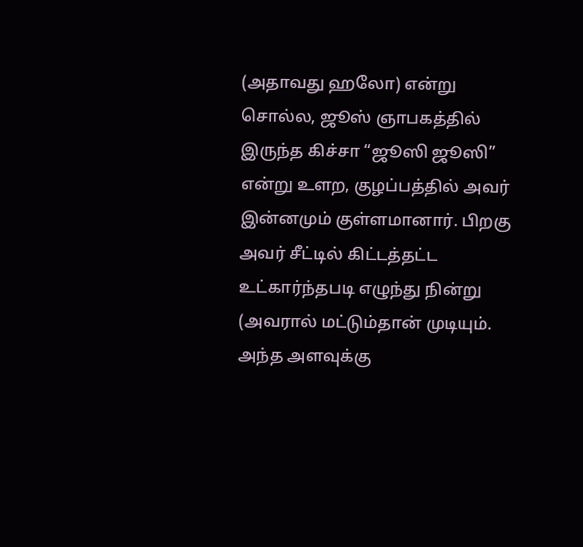(அதாவது ஹலோ) என்று சொல்ல, ஜூஸ் ஞாபகத்தில் இருந்த கிச்சா “ஜூஸி ஜூஸி” என்று உளற, குழப்பத்தில் அவர் இன்னமும் குள்ளமானார். பிறகு அவர் சீட்டில் கிட்டத்தட்ட உட்கார்ந்தபடி எழுந்து நின்று (அவரால் மட்டும்தான் முடியும். அந்த அளவுக்கு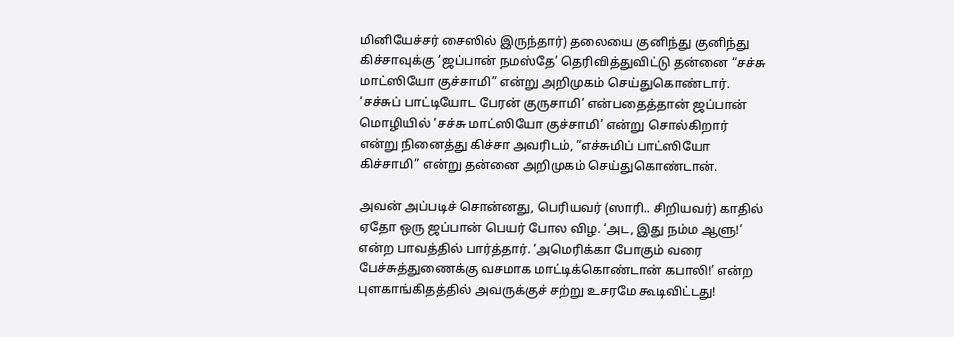மினியேச்சர் சைஸில் இருந்தார்) தலையை குனிந்து குனிந்து கிச்சாவுக்கு ‘ஜப்பான் நமஸ்தே’ தெரிவித்துவிட்டு தன்னை “சச்சு மாட்ஸியோ குச்சாமி” என்று அறிமுகம் செய்துகொண்டார். ‘சச்சுப் பாட்டியோட பேரன் குருசாமி’ என்பதைத்தான் ஜப்பான் மொழியில் ‘சச்சு மாட்ஸியோ குச்சாமி’ என்று சொல்கிறார் என்று நினைத்து கிச்சா அவரிடம், “எச்சுமிப் பாட்ஸியோ கிச்சாமி” என்று தன்னை அறிமுகம் செய்துகொண்டான்.

அவன் அப்படிச் சொன்னது, பெரியவர் (ஸாரி.. சிறியவர்) காதில் ஏதோ ஒரு ஜப்பான் பெயர் போல விழ. ‘அட, இது நம்ம ஆளு!’ என்ற பாவத்தில் பார்த்தார். ‘அமெரிக்கா போகும் வரை பேச்சுத்துணைக்கு வசமாக மாட்டிக்கொண்டான் கபாலி!’ என்ற புளகாங்கிதத்தில் அவருக்குச் சற்று உசரமே கூடிவிட்டது!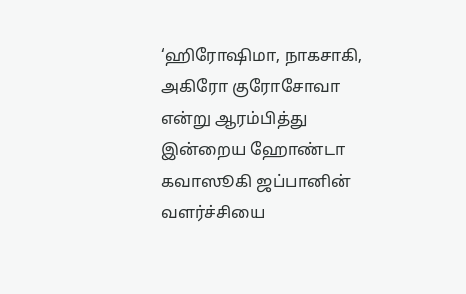‘ஹிரோஷிமா, நாகசாகி, அகிரோ குரோசோவா என்று ஆரம்பித்து இன்றைய ஹோண்டா கவாஸூகி ஜப்பானின் வளர்ச்சியை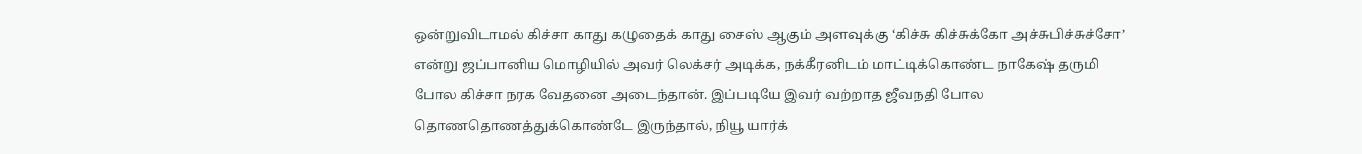ஒன்றுவிடாமல் கிச்சா காது கழுதைக் காது சைஸ் ஆகும் அளவுக்கு ‘கிச்சு கிச்சுக்கோ அச்சுபிச்சுச்சோ’ என்று ஜப்பானிய மொழியில் அவர் லெக்சர் அடிக்க, நக்கீரனிடம் மாட்டிக்கொண்ட நாகேஷ் தருமி போல கிச்சா நரக வேதனை அடைந்தான். இப்படியே இவர் வற்றாத ஜீவநதி போல தொணதொணத்துக்கொண்டே இருந்தால், நியூ யார்க்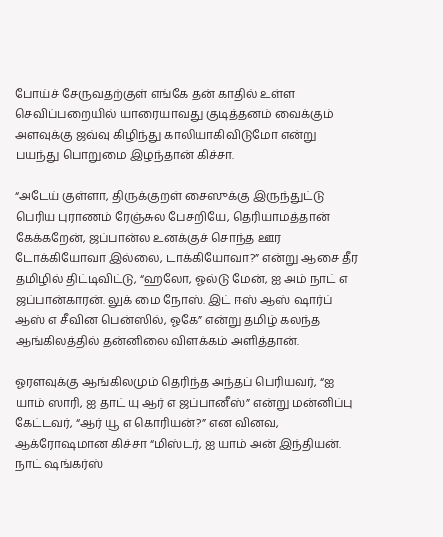போய்ச் சேருவதற்குள் எங்கே தன் காதில் உள்ள செவிப்பறையில் யாரையாவது குடித்தனம் வைக்கும் அளவுக்கு ஜவ்வு கிழிந்து காலியாகிவிடுமோ என்று பயந்து பொறுமை இழந்தான் கிச்சா.

“அடேய் குள்ளா, திருக்குறள் சைஸுக்கு இருந்துட்டு பெரிய புராணம் ரேஞ்சுல பேசறியே, தெரியாமத்தான் கேக்கறேன், ஜப்பான்ல உனக்குச் சொந்த ஊர டோக்கியோவா இல்லை, டாக்கியோவா?” என்று ஆசை தீர தமிழில் திட்டிவிட்டு, “ஹலோ, ஓல்டு மேன், ஐ அம் நாட் எ ஜப்பான்காரன். லுக் மை நோஸ். இட் ஈஸ் ஆஸ் ஷார்ப் ஆஸ் எ சீவின பென்ஸில், ஓகே” என்று தமிழ் கலந்த ஆங்கிலத்தில் தன்னிலை விளக்கம் அளித்தான்.

ஓரளவுக்கு ஆங்கிலமும் தெரிந்த அந்தப் பெரியவர், “ஐ யாம் ஸாரி, ஐ தாட் யு ஆர் எ ஜப்பானீஸ்” என்று மன்னிப்பு கேட்டவர், “ஆர் யூ எ கொரியன்?” என வினவ, ஆக்ரோஷமான கிச்சா “மிஸ்டர், ஐ யாம் அன் இந்தியன். நாட் ஷங்கர்ஸ்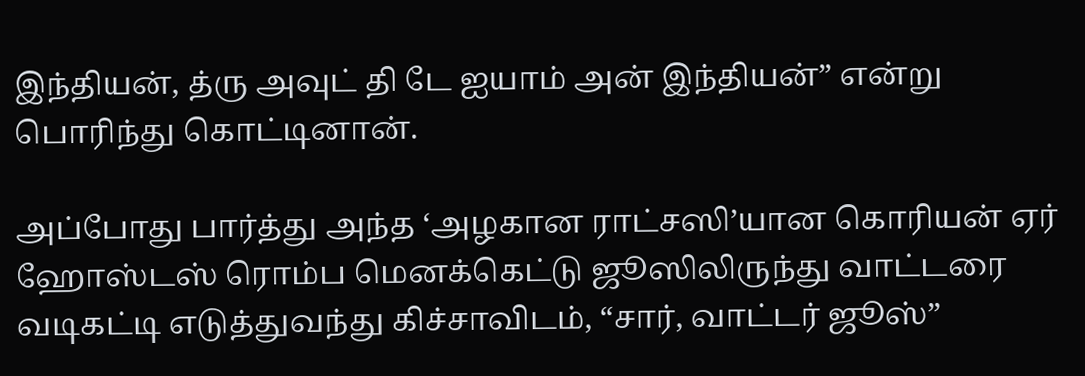இந்தியன், த்ரு அவுட் தி டே ஐயாம் அன் இந்தியன்” என்று பொரிந்து கொட்டினான்.

அப்போது பார்த்து அந்த ‘அழகான ராட்சஸி’யான கொரியன் ஏர் ஹோஸ்டஸ் ரொம்ப மெனக்கெட்டு ஜூஸிலிருந்து வாட்டரை வடிகட்டி எடுத்துவந்து கிச்சாவிடம், “சார், வாட்டர் ஜூஸ்”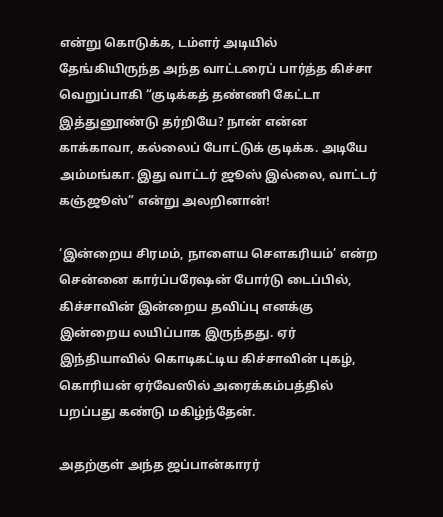என்று கொடுக்க, டம்ளர் அடியில் தேங்கியிருந்த அந்த வாட்டரைப் பார்த்த கிச்சா வெறுப்பாகி “குடிக்கத் தண்ணி கேட்டா இத்துனூண்டு தர்றியே? நான் என்ன காக்காவா, கல்லைப் போட்டுக் குடிக்க. அடியே அம்மங்கா. இது வாட்டர் ஜூஸ் இல்லை, வாட்டர் கஞ்ஜூஸ்” என்று அலறினான்!

‘இன்றைய சிரமம், நாளைய சௌகரியம்’ என்ற சென்னை கார்ப்பரேஷன் போர்டு டைப்பில், கிச்சாவின் இன்றைய தவிப்பு எனக்கு இன்றைய லயிப்பாக இருந்தது. ஏர் இந்தியாவில் கொடிகட்டிய கிச்சாவின் புகழ், கொரியன் ஏர்வேஸில் அரைக்கம்பத்தில் பறப்பது கண்டு மகிழ்ந்தேன்.

அதற்குள் அந்த ஜப்பான்காரர்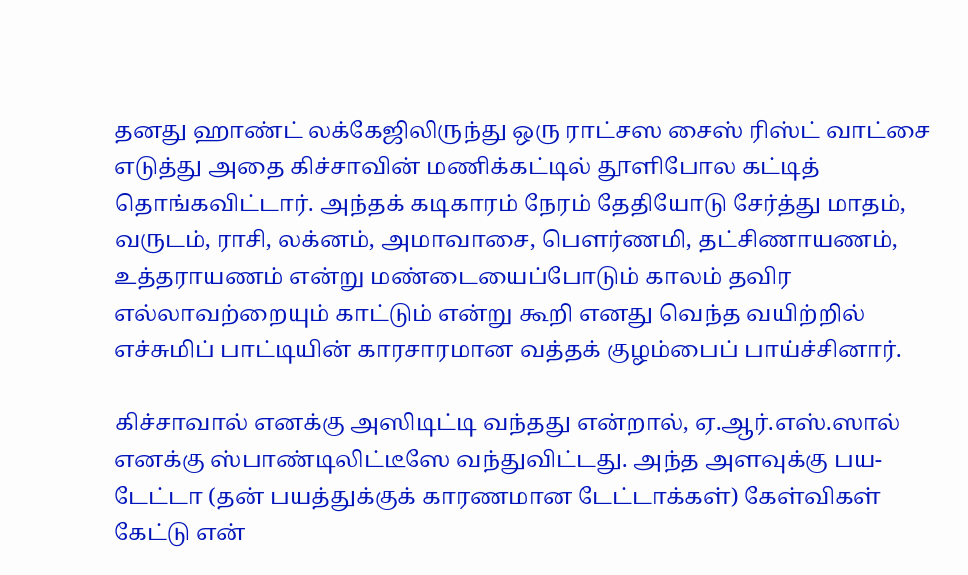தனது ஹாண்ட் லக்கேஜிலிருந்து ஒரு ராட்சஸ சைஸ் ரிஸ்ட் வாட்சை எடுத்து அதை கிச்சாவின் மணிக்கட்டில் தூளிபோல கட்டித் தொங்கவிட்டார். அந்தக் கடிகாரம் நேரம் தேதியோடு சேர்த்து மாதம், வருடம், ராசி, லக்னம், அமாவாசை, பௌர்ணமி, தட்சிணாயணம், உத்தராயணம் என்று மண்டையைப்போடும் காலம் தவிர எல்லாவற்றையும் காட்டும் என்று கூறி எனது வெந்த வயிற்றில் எச்சுமிப் பாட்டியின் காரசாரமான வத்தக் குழம்பைப் பாய்ச்சினார்.

கிச்சாவால் எனக்கு அஸிடிட்டி வந்தது என்றால், ஏ.ஆர்.எஸ்.ஸால் எனக்கு ஸ்பாண்டிலிட்டீஸே வந்துவிட்டது. அந்த அளவுக்கு பய-டேட்டா (தன் பயத்துக்குக் காரணமான டேட்டாக்கள்) கேள்விகள் கேட்டு என்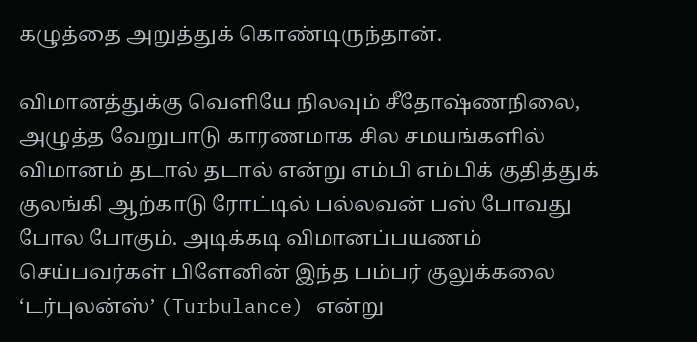கழுத்தை அறுத்துக் கொண்டிருந்தான்.

விமானத்துக்கு வெளியே நிலவும் சீதோஷ்ணநிலை, அழுத்த வேறுபாடு காரணமாக சில சமயங்களில் விமானம் தடால் தடால் என்று எம்பி எம்பிக் குதித்துக் குலங்கி ஆற்காடு ரோட்டில் பல்லவன் பஸ் போவது போல போகும். அடிக்கடி விமானப்பயணம் செய்பவர்கள் பிளேனின் இந்த பம்பர் குலுக்கலை ‘டர்புலன்ஸ்’ (Turbulance) என்று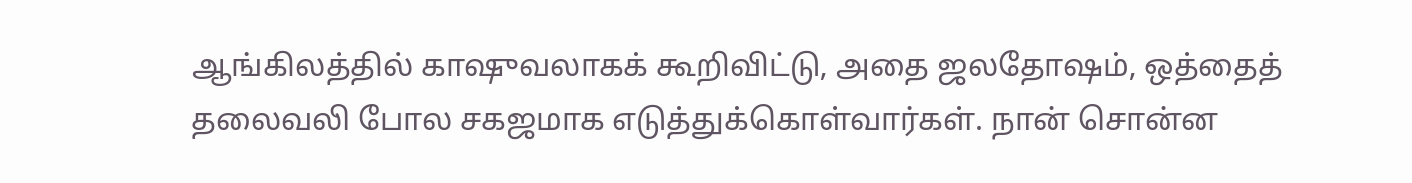ஆங்கிலத்தில் காஷுவலாகக் கூறிவிட்டு, அதை ஜலதோஷம், ஒத்தைத் தலைவலி போல சகஜமாக எடுத்துக்கொள்வார்கள். நான் சொன்ன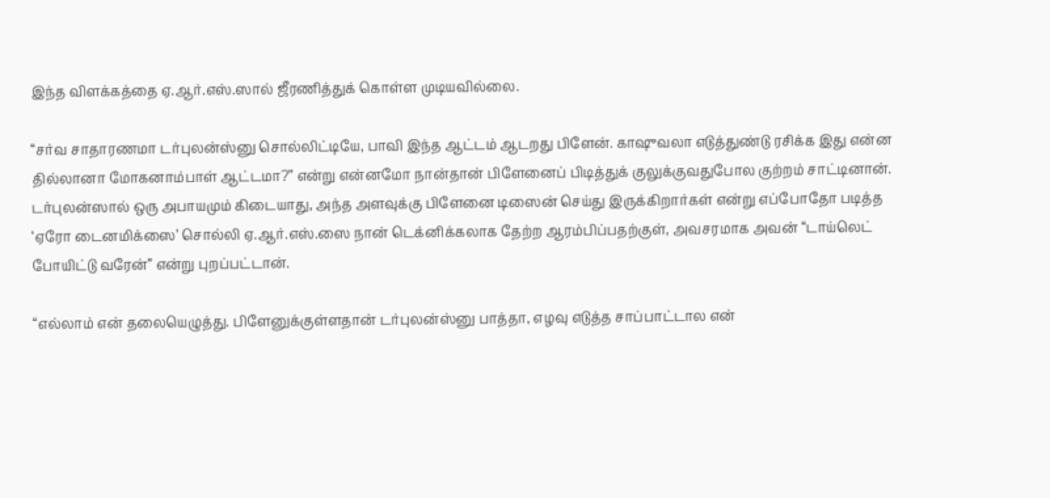இந்த விளக்கத்தை ஏ.ஆர்.எஸ்.ஸால் ஜீரணித்துக் கொள்ள முடியவில்லை.

“சர்வ சாதாரணமா டர்புலன்ஸ்னு சொல்லிட்டியே, பாவி இந்த ஆட்டம் ஆடறது பிளேன். காஷுவலா எடுத்துண்டு ரசிக்க இது என்ன தில்லானா மோகனாம்பாள் ஆட்டமா?” என்று என்னமோ நான்தான் பிளேனைப் பிடித்துக் குலுக்குவதுபோல குற்றம் சாட்டினான். டர்புலன்ஸால் ஒரு அபாயமும் கிடையாது, அந்த அளவுக்கு பிளேனை டிஸைன் செய்து இருக்கிறார்கள் என்று எப்போதோ படித்த ‘ஏரோ டைனமிக்ஸை’ சொல்லி ஏ.ஆர்.எஸ்.ஸை நான் டெக்னிக்கலாக தேற்ற ஆரம்பிப்பதற்குள், அவசரமாக அவன் “டாய்லெட் போயிட்டு வரேன்” என்று புறப்பட்டான்.

“எல்லாம் என் தலையெழுத்து. பிளேனுக்குள்ளதான் டர்புலன்ஸ்னு பாத்தா, எழவு எடுத்த சாப்பாட்டால என்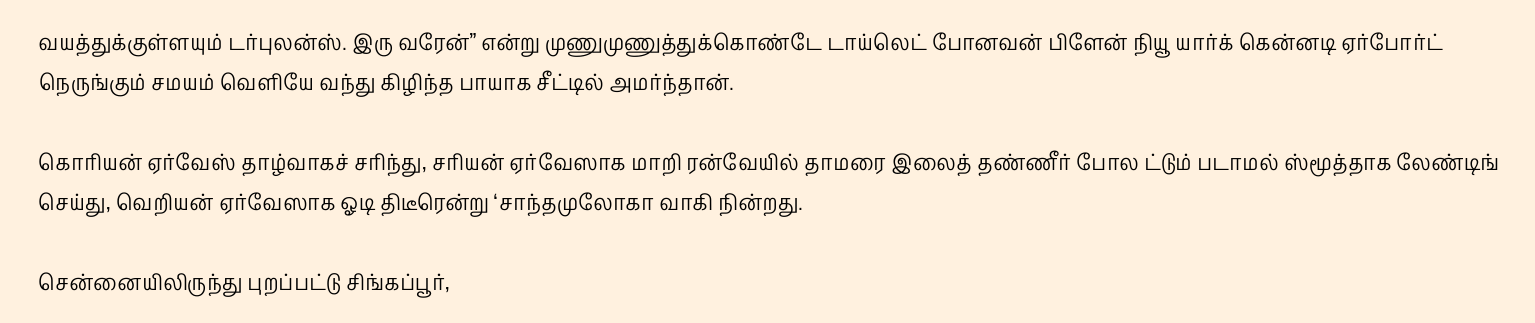வயத்துக்குள்ளயும் டர்புலன்ஸ். இரு வரேன்” என்று முணுமுணுத்துக்கொண்டே டாய்லெட் போனவன் பிளேன் நியூ யார்க் கென்னடி ஏர்போர்ட் நெருங்கும் சமயம் வெளியே வந்து கிழிந்த பாயாக சீட்டில் அமர்ந்தான்.

கொரியன் ஏர்வேஸ் தாழ்வாகச் சரிந்து, சரியன் ஏர்வேஸாக மாறி ரன்வேயில் தாமரை இலைத் தண்ணீர் போல ட்டும் படாமல் ஸ்மூத்தாக லேண்டிங் செய்து, வெறியன் ஏர்வேஸாக ஓடி திடீரென்று ‘சாந்தமுலோகா வாகி நின்றது.

சென்னையிலிருந்து புறப்பட்டு சிங்கப்பூர்,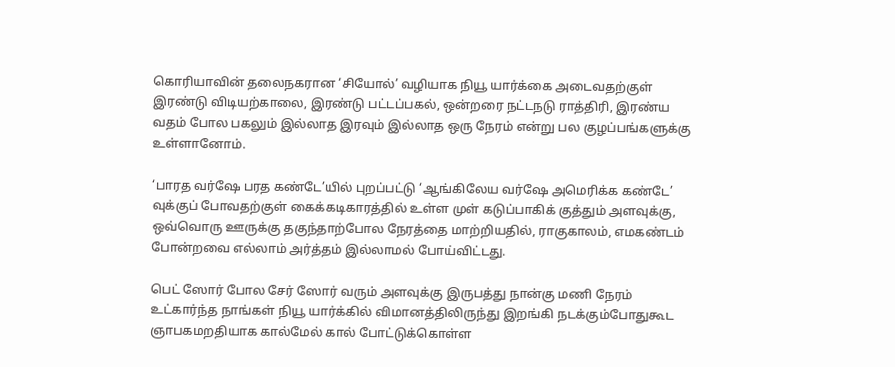கொரியாவின் தலைநகரான ‘சியோல்’ வழியாக நியூ யார்க்கை அடைவதற்குள் இரண்டு விடியற்காலை, இரண்டு பட்டப்பகல், ஒன்றரை நட்டநடு ராத்திரி, இரண்ய வதம் போல பகலும் இல்லாத இரவும் இல்லாத ஒரு நேரம் என்று பல குழப்பங்களுக்கு உள்ளானோம்.

‘பாரத வர்ஷே பரத கண்டே’யில் புறப்பட்டு ‘ஆங்கிலேய வர்ஷே அமெரிக்க கண்டே’ வுக்குப் போவதற்குள் கைக்கடிகாரத்தில் உள்ள முள் கடுப்பாகிக் குத்தும் அளவுக்கு, ஒவ்வொரு ஊருக்கு தகுந்தாற்போல நேரத்தை மாற்றியதில், ராகுகாலம், எமகண்டம் போன்றவை எல்லாம் அர்த்தம் இல்லாமல் போய்விட்டது.

பெட் ஸோர் போல சேர் ஸோர் வரும் அளவுக்கு இருபத்து நான்கு மணி நேரம் உட்கார்ந்த நாங்கள் நியூ யார்க்கில் விமானத்திலிருந்து இறங்கி நடக்கும்போதுகூட ஞாபகமறதியாக கால்மேல் கால் போட்டுக்கொள்ள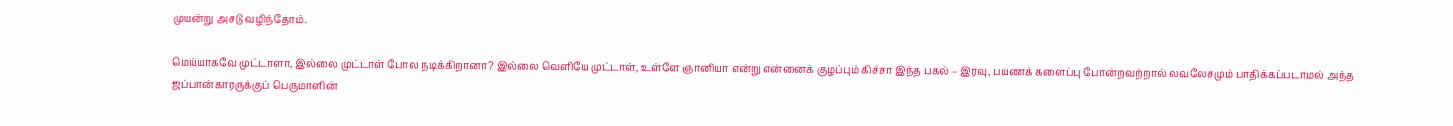முயன்று அசடு வழிந்தோம்.

மெய்யாகவே முட்டாளா, இல்லை முட்டாள் போல நடிக்கிறானா? இல்லை வெளியே முட்டாள், உள்ளே ஞானியா என்று என்னைக் குழப்பும் கிச்சா இந்த பகல் – இரவு, பயணக் களைப்பு போன்றவற்றால் லவலேசமும் பாதிக்கப்படாமல் அந்த ஜப்பான்காரருக்குப் பெருமாளின்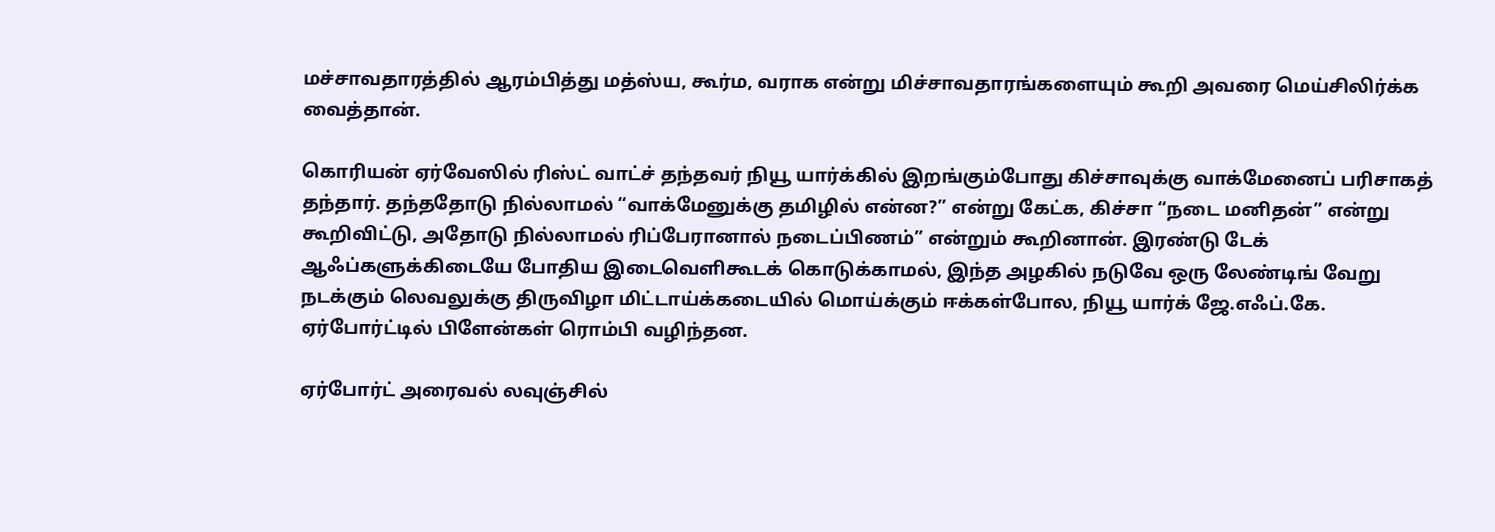மச்சாவதாரத்தில் ஆரம்பித்து மத்ஸ்ய, கூர்ம, வராக என்று மிச்சாவதாரங்களையும் கூறி அவரை மெய்சிலிர்க்க வைத்தான்.

கொரியன் ஏர்வேஸில் ரிஸ்ட் வாட்ச் தந்தவர் நியூ யார்க்கில் இறங்கும்போது கிச்சாவுக்கு வாக்மேனைப் பரிசாகத் தந்தார். தந்ததோடு நில்லாமல் “வாக்மேனுக்கு தமிழில் என்ன?” என்று கேட்க, கிச்சா “நடை மனிதன்” என்று கூறிவிட்டு, அதோடு நில்லாமல் ரிப்பேரானால் நடைப்பிணம்” என்றும் கூறினான். இரண்டு டேக் ஆஃப்களுக்கிடையே போதிய இடைவெளிகூடக் கொடுக்காமல், இந்த அழகில் நடுவே ஒரு லேண்டிங் வேறு நடக்கும் லெவலுக்கு திருவிழா மிட்டாய்க்கடையில் மொய்க்கும் ஈக்கள்போல, நியூ யார்க் ஜே.எஃப்.கே. ஏர்போர்ட்டில் பிளேன்கள் ரொம்பி வழிந்தன.

ஏர்போர்ட் அரைவல் லவுஞ்சில்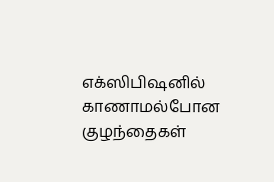எக்ஸிபிஷனில் காணாமல்போன குழந்தைகள்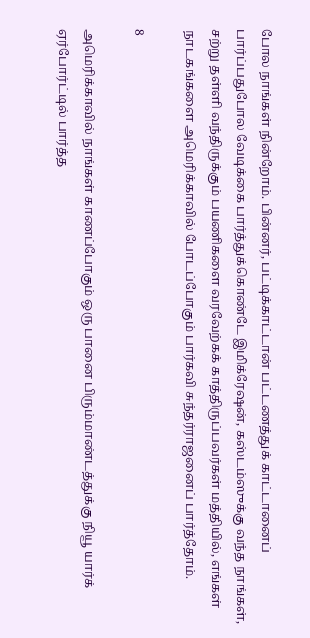போல நாங்கள் நின்றோம். பின்னர், பட்டிக்காட்டான் பட்டணத்துக் காட்டானைப் பார்ப்பதுபோல வேடிக்கை பார்த்துக்கொண்டே இமிக்ரேஷன், கஸ்டம்ஸுக்கு வந்த நாங்கள், சற்று தள்ளி வந்திருக்கும் பயணிகளை வரவேற்கக் காத்திருப்பவர்கள் மத்தியில், எங்கள் நாடகங்களை அமெரிக்காவில் போடப்போகும் பார்கவி சுந்தர்ராஜனைப் பார்த்தோம்.

8

அமெரிக்காவில் நாங்கள் காணப்போகும் ஒரு பானை பிரும்மாண்டத்துக்கு நியூ யார்க் ஏர்போர்ட்டில் பார்த்த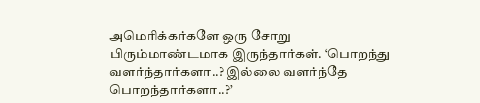அமெரிக்கர்களே ஒரு சோறு பிரும்மாண்டமாக இருந்தார்கள். ‘பொறந்து வளர்ந்தார்களா..? இல்லை வளர்ந்தே பொறந்தார்களா..?’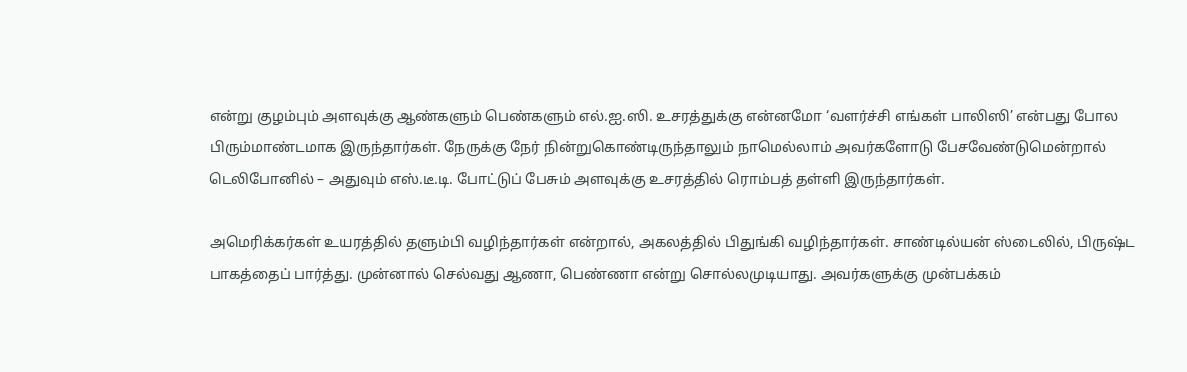என்று குழம்பும் அளவுக்கு ஆண்களும் பெண்களும் எல்.ஐ.ஸி. உசரத்துக்கு என்னமோ ‘வளர்ச்சி எங்கள் பாலிஸி’ என்பது போல பிரும்மாண்டமாக இருந்தார்கள். நேருக்கு நேர் நின்றுகொண்டிருந்தாலும் நாமெல்லாம் அவர்களோடு பேசவேண்டுமென்றால் டெலிபோனில் – அதுவும் எஸ்.டீ.டி. போட்டுப் பேசும் அளவுக்கு உசரத்தில் ரொம்பத் தள்ளி இருந்தார்கள்.

அமெரிக்கர்கள் உயரத்தில் தளும்பி வழிந்தார்கள் என்றால், அகலத்தில் பிதுங்கி வழிந்தார்கள். சாண்டில்யன் ஸ்டைலில், பிருஷ்ட பாகத்தைப் பார்த்து. முன்னால் செல்வது ஆணா, பெண்ணா என்று சொல்லமுடியாது. அவர்களுக்கு முன்பக்கம்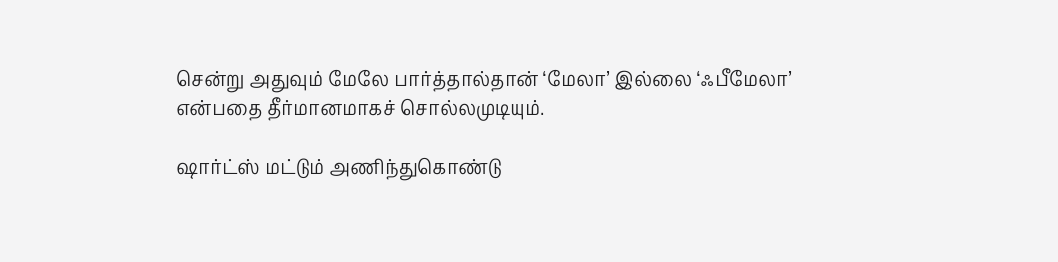சென்று அதுவும் மேலே பார்த்தால்தான் ‘மேலா’ இல்லை ‘ஃபீமேலா’ என்பதை தீர்மானமாகச் சொல்லமுடியும்.

ஷார்ட்ஸ் மட்டும் அணிந்துகொண்டு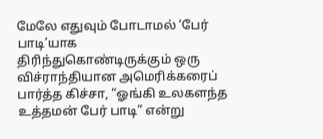மேலே எதுவும் போடாமல் ‘பேர் பாடி’யாக திரிந்துகொண்டிருக்கும் ஒரு விச்ராந்தியான அமெரிக்கரைப் பார்த்த கிச்சா, “ஓங்கி உலகளந்த உத்தமன் பேர் பாடி” என்று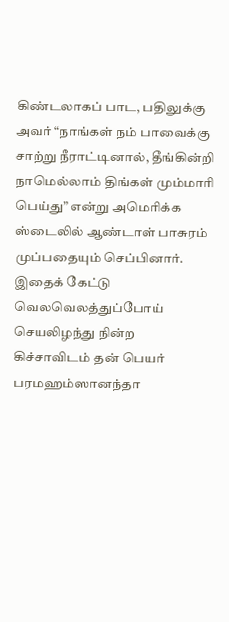கிண்டலாகப் பாட, பதிலுக்கு அவர் “நாங்கள் நம் பாவைக்கு சாற்று நீராட்டினால், தீங்கின்றி நாமெல்லாம் திங்கள் மும்மாரி பெய்து” என்று அமெரிக்க ஸ்டைலில் ஆண்டாள் பாசுரம் முப்பதையும் செப்பினார். இதைக் கேட்டு வெலவெலத்துப்போய் செயலிழந்து நின்ற கிச்சாவிடம் தன் பெயர் பரமஹம்ஸானந்தா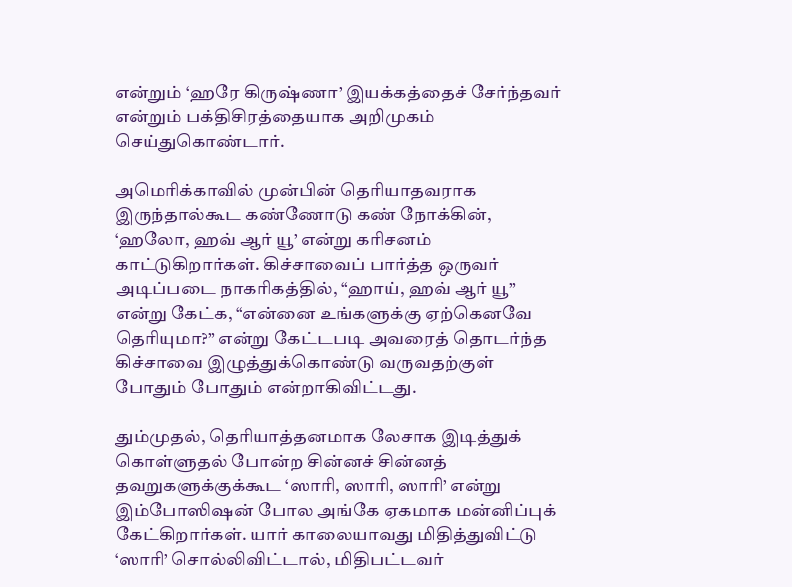என்றும் ‘ஹரே கிருஷ்ணா’ இயக்கத்தைச் சேர்ந்தவர் என்றும் பக்திசிரத்தையாக அறிமுகம் செய்துகொண்டார்.

அமெரிக்காவில் முன்பின் தெரியாதவராக இருந்தால்கூட கண்ணோடு கண் நோக்கின், ‘ஹலோ, ஹவ் ஆர் யூ’ என்று கரிசனம் காட்டுகிறார்கள். கிச்சாவைப் பார்த்த ஒருவர் அடிப்படை நாகரிகத்தில், “ஹாய், ஹவ் ஆர் யூ” என்று கேட்க, “என்னை உங்களுக்கு ஏற்கெனவே தெரியுமா?” என்று கேட்டபடி அவரைத் தொடர்ந்த கிச்சாவை இழுத்துக்கொண்டு வருவதற்குள் போதும் போதும் என்றாகிவிட்டது.

தும்முதல், தெரியாத்தனமாக லேசாக இடித்துக் கொள்ளுதல் போன்ற சின்னச் சின்னத் தவறுகளுக்குக்கூட ‘ஸாரி, ஸாரி, ஸாரி’ என்று இம்போஸிஷன் போல அங்கே ஏகமாக மன்னிப்புக் கேட்கிறார்கள். யார் காலையாவது மிதித்துவிட்டு ‘ஸாரி’ சொல்லிவிட்டால், மிதிபட்டவர்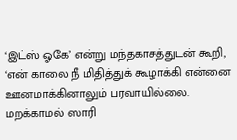‘இட்ஸ் ஓகே’ என்று மந்தகாசத்துடன் கூறி, ‘என் காலை நீ மிதித்துக் கூழாக்கி என்னை ஊனமாக்கினாலும் பரவாயில்லை. மறக்காமல் ஸாரி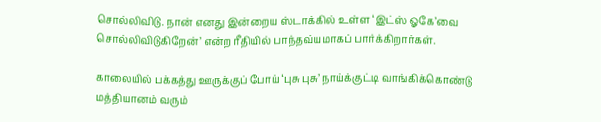சொல்லிவிடு. நான் எனது இன்றைய ஸ்டாக்கில் உள்ள ‘இட்ஸ் ஓகே’வை சொல்லிவிடுகிறேன்’ என்ற ரீதியில் பாந்தவ்யமாகப் பார்க்கிறார்கள்.

காலையில் பக்கத்து ஊருக்குப் போய் ‘புசு புசு’ நாய்க்குட்டி வாங்கிக்கொண்டு மத்தியானம் வரும்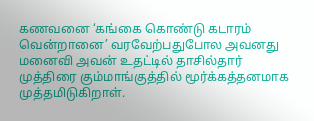கணவனை ‘கங்கை கொண்டு கடாரம் வென்றானை’ வரவேற்பதுபோல அவனது மனைவி அவன் உதட்டில் தாசில்தார் முத்திரை கும்மாங்குத்தில் மூர்க்கத்தனமாக முத்தமிடுகிறாள்.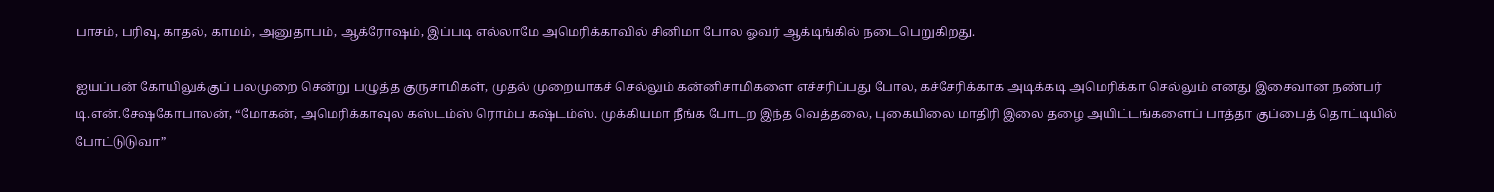பாசம், பரிவு, காதல், காமம், அனுதாபம், ஆக்ரோஷம், இப்படி எல்லாமே அமெரிக்காவில் சினிமா போல ஓவர் ஆக்டிங்கில் நடைபெறுகிறது.

ஐயப்பன் கோயிலுக்குப் பலமுறை சென்று பழுத்த குருசாமிகள், முதல் முறையாகச் செல்லும் கன்னிசாமிகளை எச்சரிப்பது போல, கச்சேரிக்காக அடிக்கடி அமெரிக்கா செல்லும் எனது இசைவான நண்பர் டி.என்.சேஷகோபாலன், “மோகன், அமெரிக்காவுல கஸ்டம்ஸ் ரொம்ப கஷ்டம்ஸ். முக்கியமா நீங்க போடற இந்த வெத்தலை, புகையிலை மாதிரி இலை தழை அயிட்டங்களைப் பாத்தா குப்பைத் தொட்டியில் போட்டுடுவா”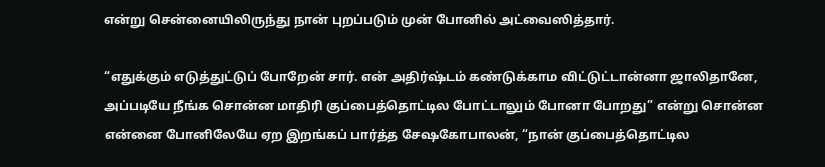என்று சென்னையிலிருந்து நான் புறப்படும் முன் போனில் அட்வைஸித்தார்.

“எதுக்கும் எடுத்துட்டுப் போறேன் சார். என் அதிர்ஷ்டம் கண்டுக்காம விட்டுட்டான்னா ஜாலிதானே, அப்படியே நீங்க சொன்ன மாதிரி குப்பைத்தொட்டில போட்டாலும் போனா போறது” என்று சொன்ன என்னை போனிலேயே ஏற இறங்கப் பார்த்த சேஷகோபாலன், “நான் குப்பைத்தொட்டில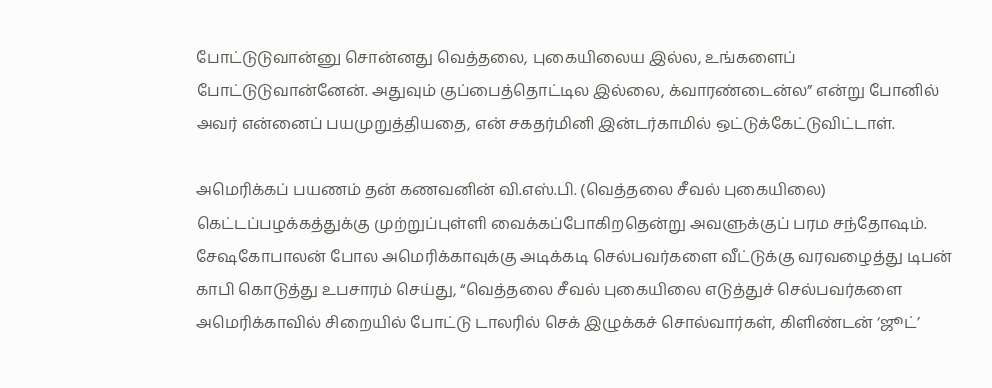போட்டுடுவான்னு சொன்னது வெத்தலை, புகையிலைய இல்ல, உங்களைப் போட்டுடுவான்னேன். அதுவும் குப்பைத்தொட்டில இல்லை, க்வாரண்டைன்ல” என்று போனில் அவர் என்னைப் பயமுறுத்தியதை, என் சகதர்மினி இன்டர்காமில் ஒட்டுக்கேட்டுவிட்டாள்.

அமெரிக்கப் பயணம் தன் கணவனின் வி.எஸ்.பி. (வெத்தலை சீவல் புகையிலை) கெட்டப்பழக்கத்துக்கு முற்றுப்புள்ளி வைக்கப்போகிறதென்று அவளுக்குப் பரம சந்தோஷம். சேஷகோபாலன் போல அமெரிக்காவுக்கு அடிக்கடி செல்பவர்களை வீட்டுக்கு வரவழைத்து டிபன் காபி கொடுத்து உபசாரம் செய்து, “வெத்தலை சீவல் புகையிலை எடுத்துச் செல்பவர்களை அமெரிக்காவில் சிறையில் போட்டு டாலரில் செக் இழுக்கச் சொல்வார்கள், கிளிண்டன் ‘ஜூட்’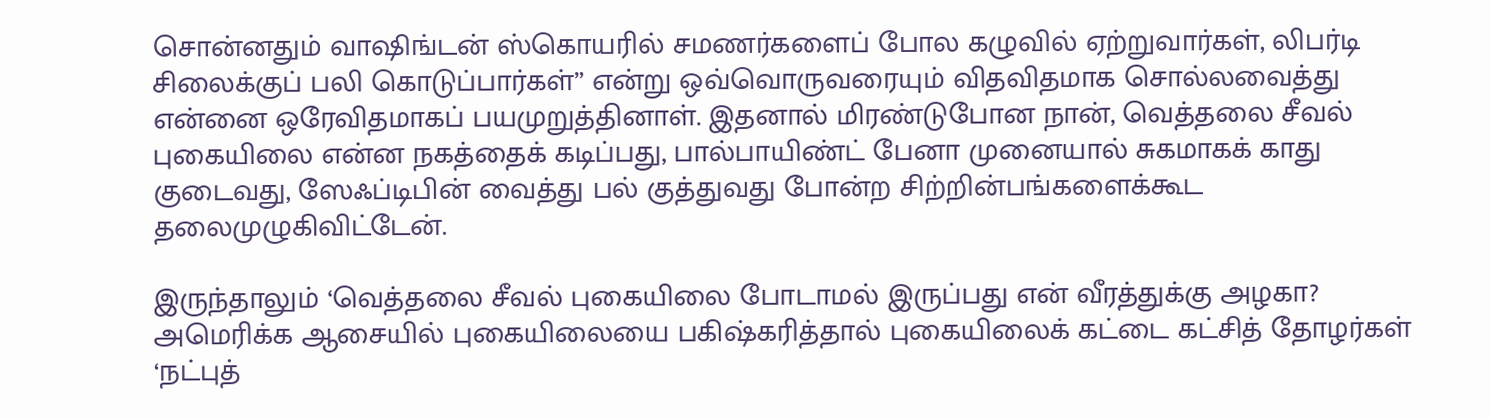சொன்னதும் வாஷிங்டன் ஸ்கொயரில் சமணர்களைப் போல கழுவில் ஏற்றுவார்கள், லிபர்டி சிலைக்குப் பலி கொடுப்பார்கள்” என்று ஒவ்வொருவரையும் விதவிதமாக சொல்லவைத்து என்னை ஒரேவிதமாகப் பயமுறுத்தினாள். இதனால் மிரண்டுபோன நான், வெத்தலை சீவல் புகையிலை என்ன நகத்தைக் கடிப்பது, பால்பாயிண்ட் பேனா முனையால் சுகமாகக் காது குடைவது, ஸேஃப்டிபின் வைத்து பல் குத்துவது போன்ற சிற்றின்பங்களைக்கூட தலைமுழுகிவிட்டேன்.

இருந்தாலும் ‘வெத்தலை சீவல் புகையிலை போடாமல் இருப்பது என் வீரத்துக்கு அழகா? அமெரிக்க ஆசையில் புகையிலையை பகிஷ்கரித்தால் புகையிலைக் கட்டை கட்சித் தோழர்கள் ‘நட்புத்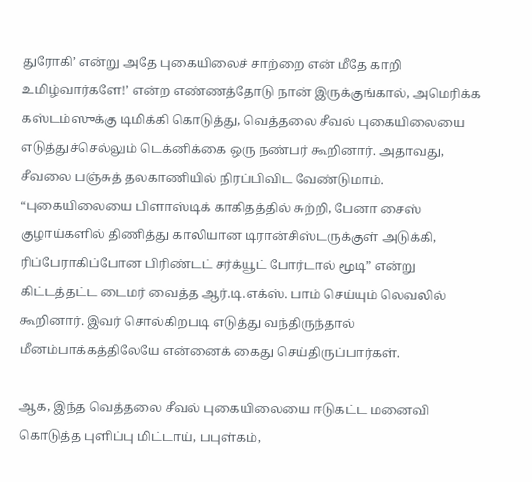துரோகி’ என்று அதே புகையிலைச் சாற்றை என் மீதே காறி உமிழ்வார்களே!’ என்ற எண்ணத்தோடு நான் இருக்குங்கால், அமெரிக்க கஸ்டம்ஸுக்கு டிமிக்கி கொடுத்து, வெத்தலை சீவல் புகையிலையை எடுத்துச்செல்லும் டெக்னிக்கை ஒரு நண்பர் கூறினார். அதாவது, சீவலை பஞ்சுத் தலகாணியில் நிரப்பிவிட வேண்டுமாம். “புகையிலையை பிளாஸ்டிக் காகிதத்தில் சுற்றி, பேனா சைஸ் குழாய்களில் திணித்து காலியான டிரான்சிஸ்டருக்குள் அடுக்கி, ரிப்பேராகிப்போன பிரிண்டட் சர்க்யூட் போர்டால் மூடி” என்று கிட்டத்தட்ட டைமர் வைத்த ஆர்.டி.எக்ஸ். பாம் செய்யும் லெவலில் கூறினார். இவர் சொல்கிறபடி எடுத்து வந்திருந்தால் மீனம்பாக்கத்திலேயே என்னைக் கைது செய்திருப்பார்கள்.

ஆக, இந்த வெத்தலை சீவல் புகையிலையை ஈடுகட்ட மனைவி கொடுத்த புளிப்பு மிட்டாய், பபுள்கம்,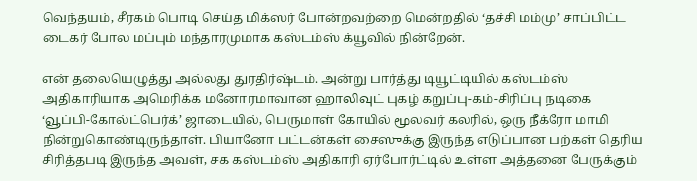வெந்தயம், சீரகம் பொடி செய்த மிக்ஸர் போன்றவற்றை மென்றதில் ‘தச்சி மம்மு’ சாப்பிட்ட டைகர் போல மப்பும் மந்தாரமுமாக கஸ்டம்ஸ் க்யூவில் நின்றேன்.

என் தலையெழுத்து அல்லது துரதிர்ஷ்டம். அன்று பார்த்து டியூட்டியில் கஸ்டம்ஸ் அதிகாரியாக அமெரிக்க மனோரமாவான ஹாலிவுட் புகழ் கறுப்பு-கம்-சிரிப்பு நடிகை ‘வூப்பி-கோல்ட்பெர்க்’ ஜாடையில், பெருமாள் கோயில் மூலவர் கலரில், ஒரு நீக்ரோ மாமி நின்றுகொண்டிருந்தாள். பியானோ பட்டன்கள் சைஸுக்கு இருந்த எடுப்பான பற்கள் தெரிய சிரித்தபடி இருந்த அவள், சக கஸ்டம்ஸ் அதிகாரி ஏர்போர்ட்டில் உள்ள அத்தனை பேருக்கும்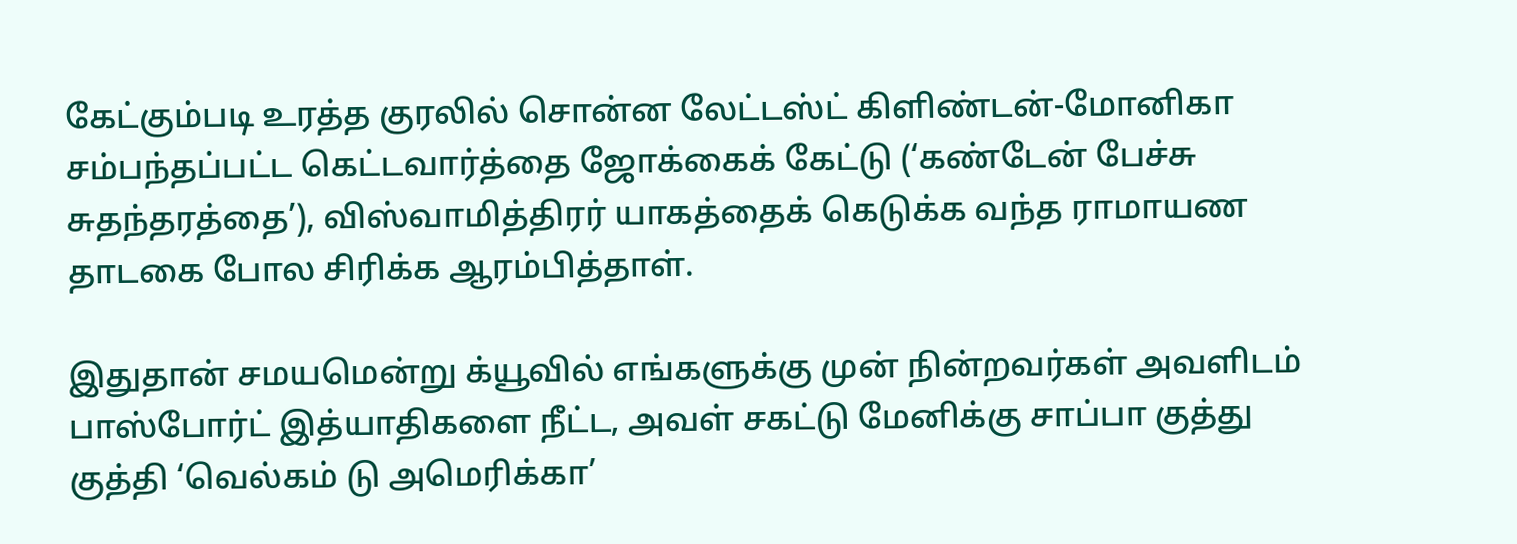கேட்கும்படி உரத்த குரலில் சொன்ன லேட்டஸ்ட் கிளிண்டன்-மோனிகா சம்பந்தப்பட்ட கெட்டவார்த்தை ஜோக்கைக் கேட்டு (‘கண்டேன் பேச்சு சுதந்தரத்தை’), விஸ்வாமித்திரர் யாகத்தைக் கெடுக்க வந்த ராமாயண தாடகை போல சிரிக்க ஆரம்பித்தாள்.

இதுதான் சமயமென்று க்யூவில் எங்களுக்கு முன் நின்றவர்கள் அவளிடம் பாஸ்போர்ட் இத்யாதிகளை நீட்ட, அவள் சகட்டு மேனிக்கு சாப்பா குத்து குத்தி ‘வெல்கம் டு அமெரிக்கா’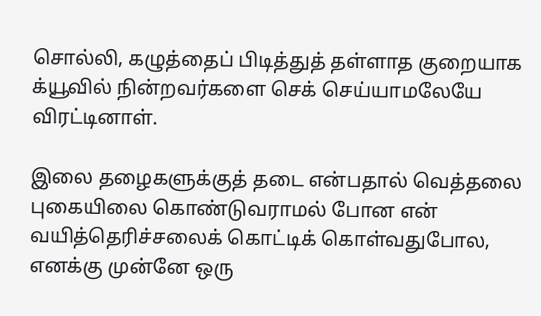சொல்லி, கழுத்தைப் பிடித்துத் தள்ளாத குறையாக க்யூவில் நின்றவர்களை செக் செய்யாமலேயே விரட்டினாள்.

இலை தழைகளுக்குத் தடை என்பதால் வெத்தலை புகையிலை கொண்டுவராமல் போன என் வயித்தெரிச்சலைக் கொட்டிக் கொள்வதுபோல, எனக்கு முன்னே ஒரு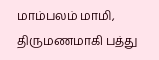மாம்பலம் மாமி, திருமணமாகி பத்து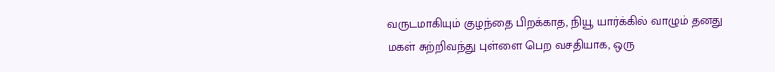வருடமாகியும் குழந்தை பிறக்காத, நியூ யார்க்கில் வாழும் தனது மகள் சுற்றிவந்து புள்ளை பெற வசதியாக, ஒரு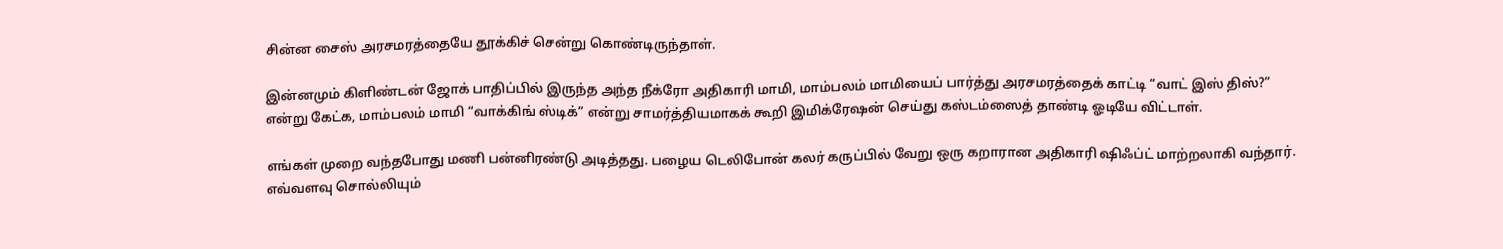சின்ன சைஸ் அரசமரத்தையே தூக்கிச் சென்று கொண்டிருந்தாள்.

இன்னமும் கிளிண்டன் ஜோக் பாதிப்பில் இருந்த அந்த நீக்ரோ அதிகாரி மாமி, மாம்பலம் மாமியைப் பார்த்து அரசமரத்தைக் காட்டி “வாட் இஸ் திஸ்?” என்று கேட்க, மாம்பலம் மாமி “வாக்கிங் ஸ்டிக்” என்று சாமர்த்தியமாகக் கூறி இமிக்ரேஷன் செய்து கஸ்டம்ஸைத் தாண்டி ஓடியே விட்டாள்.

எங்கள் முறை வந்தபோது மணி பன்னிரண்டு அடித்தது. பழைய டெலிபோன் கலர் கருப்பில் வேறு ஒரு கறாரான அதிகாரி ஷிஃப்ட் மாற்றலாகி வந்தார். எவ்வளவு சொல்லியும்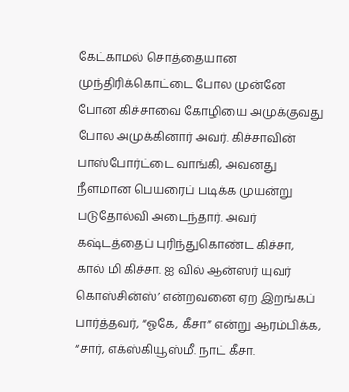கேட்காமல் சொத்தையான முந்திரிக்கொட்டை போல முன்னே போன கிச்சாவை கோழியை அமுக்குவது போல அமுக்கினார் அவர். கிச்சாவின் பாஸ்போர்ட்டை வாங்கி, அவனது நீளமான பெயரைப் படிக்க முயன்று படுதோல்வி அடைந்தார். அவர் கஷ்டத்தைப் புரிந்துகொண்ட கிச்சா, கால் மி கிச்சா. ஐ வில் ஆன்ஸர் யுவர் கொஸ்சின்ஸ்’ என்றவனை ஏற இறங்கப் பார்த்தவர், “ஓகே, கீசா” என்று ஆரம்பிக்க, “சார், எக்ஸ்கியூஸ்மீ. நாட் கீசா.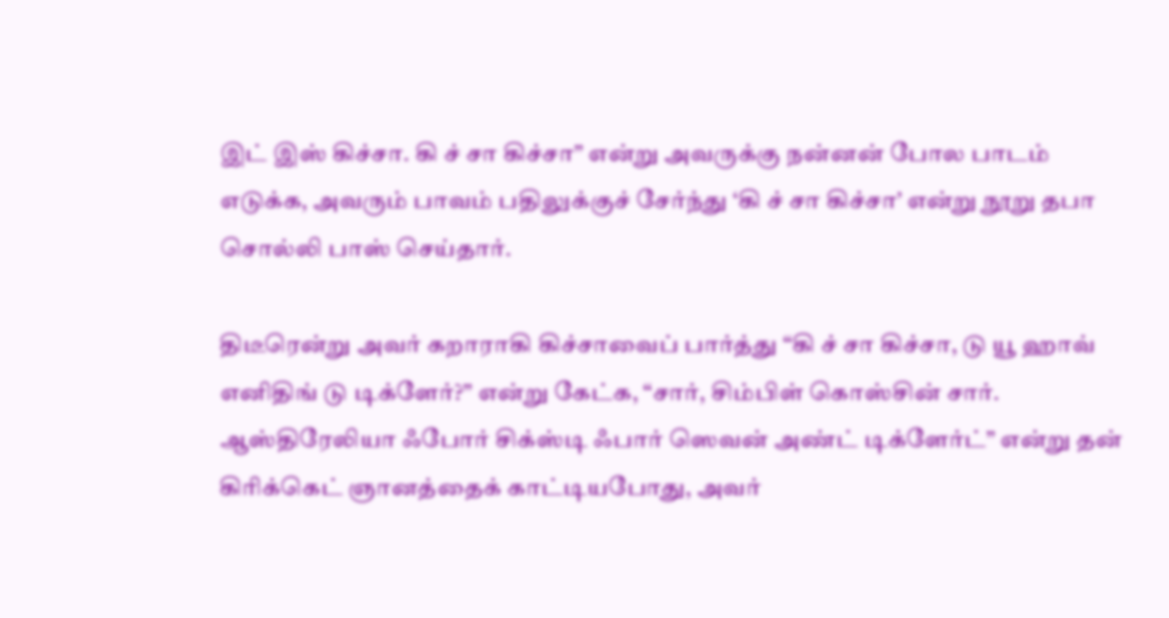இட் இஸ் கிச்சா. கி ச் சா கிச்சா” என்று அவருக்கு நன்னன் போல பாடம் எடுக்க, அவரும் பாவம் பதிலுக்குச் சேர்ந்து ‘கி ச் சா கிச்சா’ என்று நூறு தபா சொல்லி பாஸ் செய்தார்.

திடீரென்று அவர் கறாராகி கிச்சாவைப் பார்த்து “கி ச் சா கிச்சா, டு யூ ஹாவ் எனிதிங் டு டிக்ளேர்?” என்று கேட்க, “சார், சிம்பிள் கொஸ்சின் சார். ஆஸ்திரேலியா ஃபோர் சிக்ஸ்டி ஃபார் ஸெவன் அண்ட் டிக்ளேர்ட்” என்று தன் கிரிக்கெட் ஞானத்தைக் காட்டியபோது, அவர்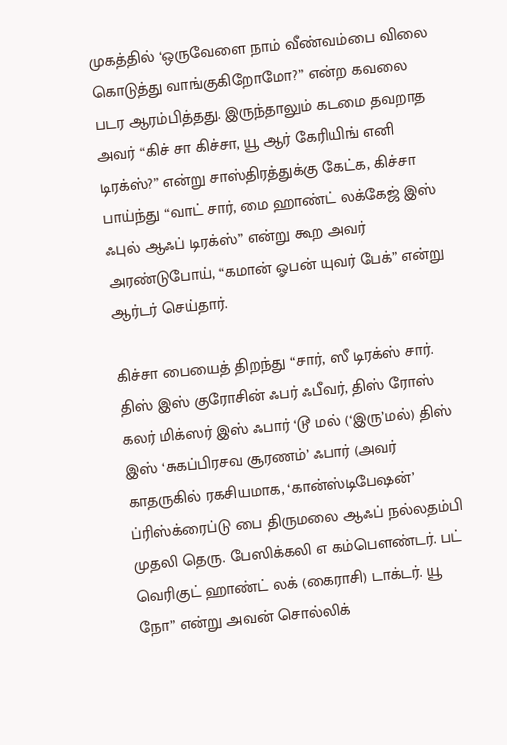முகத்தில் ‘ஒருவேளை நாம் வீண்வம்பை விலை கொடுத்து வாங்குகிறோமோ?” என்ற கவலை படர ஆரம்பித்தது. இருந்தாலும் கடமை தவறாத அவர் “கிச் சா கிச்சா, யூ ஆர் கேரியிங் எனி டிரக்ஸ்?” என்று சாஸ்திரத்துக்கு கேட்க, கிச்சா பாய்ந்து “வாட் சார், மை ஹாண்ட் லக்கேஜ் இஸ் ஃபுல் ஆஃப் டிரக்ஸ்” என்று கூற அவர் அரண்டுபோய், “கமான் ஓபன் யுவர் பேக்” என்று ஆர்டர் செய்தார்.

கிச்சா பையைத் திறந்து “சார், ஸீ டிரக்ஸ் சார். திஸ் இஸ் குரோசின் ஃபர் ஃபீவர், திஸ் ரோஸ் கலர் மிக்ஸர் இஸ் ஃபார் ‘டூ மல் (‘இரு’மல்) திஸ் இஸ் ‘சுகப்பிரசவ சூரணம்’ ஃபார் (அவர் காதருகில் ரகசியமாக, ‘கான்ஸ்டிபேஷன்’ ப்ரிஸ்க்ரைப்டு பை திருமலை ஆஃப் நல்லதம்பி முதலி தெரு. பேஸிக்கலி எ கம்பௌண்டர். பட் வெரிகுட் ஹாண்ட் லக் (கைராசி) டாக்டர். யூ நோ” என்று அவன் சொல்லிக்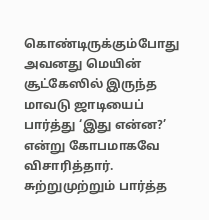கொண்டிருக்கும்போது அவனது மெயின் சூட்கேஸில் இருந்த மாவடு ஜாடியைப் பார்த்து ‘இது என்ன?’ என்று கோபமாகவே விசாரித்தார். சுற்றுமுற்றும் பார்த்த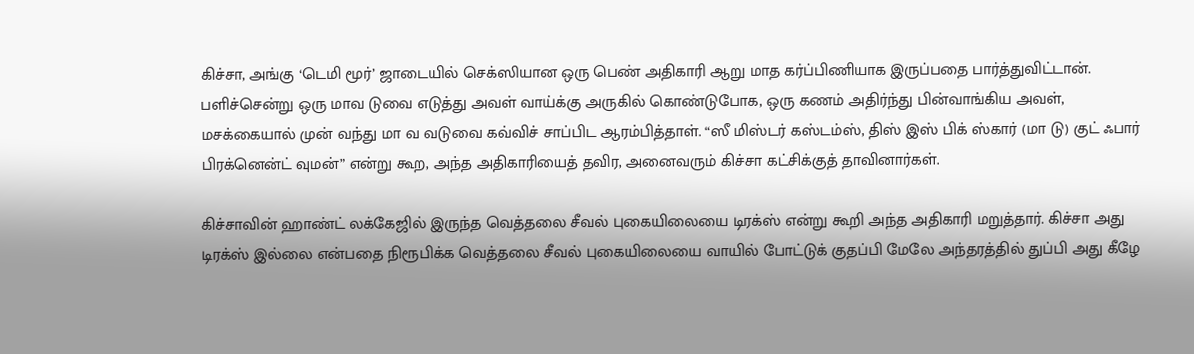கிச்சா, அங்கு ‘டெமி மூர்’ ஜாடையில் செக்ஸியான ஒரு பெண் அதிகாரி ஆறு மாத கர்ப்பிணியாக இருப்பதை பார்த்துவிட்டான். பளிச்சென்று ஒரு மாவ டுவை எடுத்து அவள் வாய்க்கு அருகில் கொண்டுபோக, ஒரு கணம் அதிர்ந்து பின்வாங்கிய அவள், மசக்கையால் முன் வந்து மா வ வடுவை கவ்விச் சாப்பிட ஆரம்பித்தாள். “ஸீ மிஸ்டர் கஸ்டம்ஸ், திஸ் இஸ் பிக் ஸ்கார் (மா டு) குட் ஃபார் பிரக்னென்ட் வுமன்” என்று கூற, அந்த அதிகாரியைத் தவிர, அனைவரும் கிச்சா கட்சிக்குத் தாவினார்கள்.

கிச்சாவின் ஹாண்ட் லக்கேஜில் இருந்த வெத்தலை சீவல் புகையிலையை டிரக்ஸ் என்று கூறி அந்த அதிகாரி மறுத்தார். கிச்சா அது டிரக்ஸ் இல்லை என்பதை நிரூபிக்க வெத்தலை சீவல் புகையிலையை வாயில் போட்டுக் குதப்பி மேலே அந்தரத்தில் துப்பி அது கீழே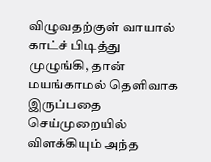விழுவதற்குள் வாயால் காட்ச் பிடித்து முழுங்கி, தான் மயங்காமல் தெளிவாக இருப்பதை செய்முறையில் விளக்கியும் அந்த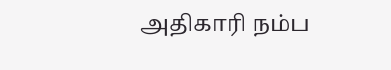அதிகாரி நம்ப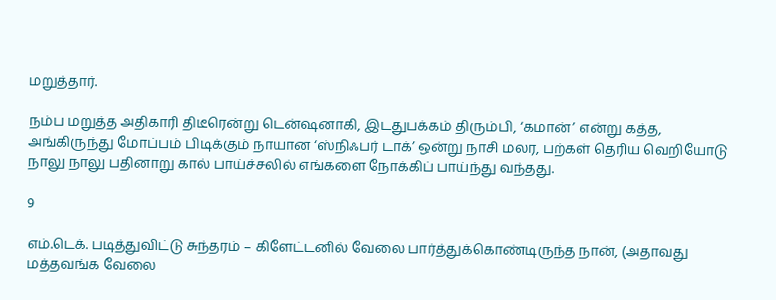மறுத்தார்.

நம்ப மறுத்த அதிகாரி திடீரென்று டென்ஷனாகி, இடதுபக்கம் திரும்பி, ‘கமான்’ என்று கத்த, அங்கிருந்து மோப்பம் பிடிக்கும் நாயான ‘ஸ்நிஃபர் டாக்’ ஒன்று நாசி மலர, பற்கள் தெரிய வெறியோடு நாலு நாலு பதினாறு கால் பாய்ச்சலில் எங்களை நோக்கிப் பாய்ந்து வந்தது.

9

எம்.டெக். படித்துவிட்டு சுந்தரம் – கிளேட்டனில் வேலை பார்த்துக்கொண்டிருந்த நான், (அதாவது மத்தவங்க வேலை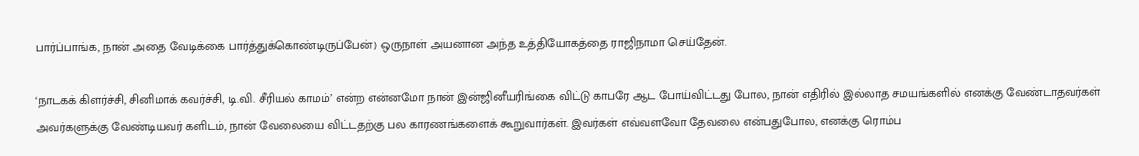பார்ப்பாங்க, நான் அதை வேடிக்கை பார்த்துக்கொண்டிருப்பேன்) ஒருநாள் அயனான அந்த உத்தியோகத்தை ராஜிநாமா செய்தேன்.

‘நாடகக் கிளர்ச்சி, சினிமாக் கவர்ச்சி, டி.வி. சீரியல் காமம்’ என்ற என்னமோ நான் இன்ஜினீயரிங்கை விட்டு காபரே ஆட போய்விட்டது போல, நான் எதிரில் இல்லாத சமயங்களில் எனக்கு வேண்டாதவர்கள் அவர்களுக்கு வேண்டியவர் களிடம், நான் வேலையை விட்டதற்கு பல காரணங்களைக் கூறுவார்கள். இவர்கள் எவ்வளவோ தேவலை என்பதுபோல, எனக்கு ரொம்ப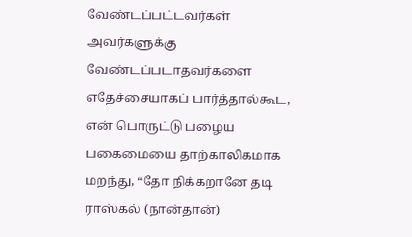வேண்டப்பட்டவர்கள் அவர்களுக்கு வேண்டப்படாதவர்களை எதேச்சையாகப் பார்த்தால்கூட, என் பொருட்டு பழைய பகைமையை தாற்காலிகமாக மறந்து, “தோ நிக்கறானே தடி ராஸ்கல் (நான்தான்)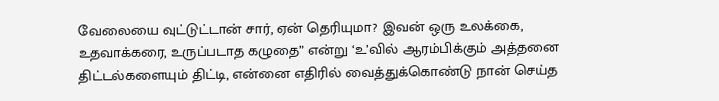வேலையை வுட்டுட்டான் சார், ஏன் தெரியுமா? இவன் ஒரு உலக்கை, உதவாக்கரை, உருப்படாத கழுதை” என்று ‘உ’வில் ஆரம்பிக்கும் அத்தனை திட்டல்களையும் திட்டி, என்னை எதிரில் வைத்துக்கொண்டு நான் செய்த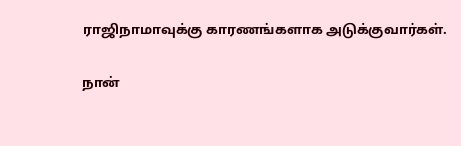ராஜிநாமாவுக்கு காரணங்களாக அடுக்குவார்கள்.

நான்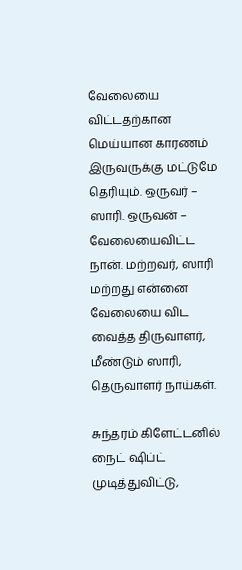வேலையை விட்டதற்கான மெய்யான காரணம் இருவருக்கு மட்டுமே தெரியும். ஒருவர் – ஸாரி. ஒருவன் – வேலையைவிட்ட நான். மற்றவர், ஸாரி மற்றது என்னை வேலையை விட வைத்த திருவாளர், மீண்டும் ஸாரி, தெருவாளர் நாய்கள்.

சுந்தரம் கிளேட்டனில் நைட் ஷிப்ட் முடித்துவிட்டு,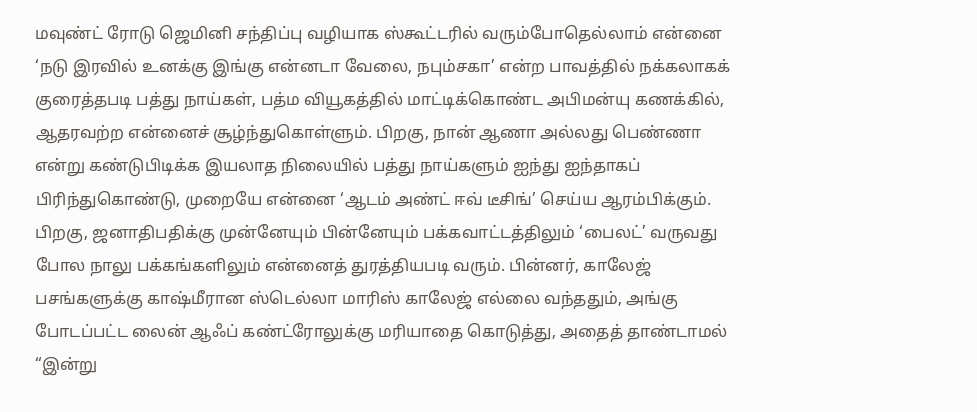மவுண்ட் ரோடு ஜெமினி சந்திப்பு வழியாக ஸ்கூட்டரில் வரும்போதெல்லாம் என்னை ‘நடு இரவில் உனக்கு இங்கு என்னடா வேலை, நபும்சகா’ என்ற பாவத்தில் நக்கலாகக் குரைத்தபடி பத்து நாய்கள், பத்ம வியூகத்தில் மாட்டிக்கொண்ட அபிமன்யு கணக்கில், ஆதரவற்ற என்னைச் சூழ்ந்துகொள்ளும். பிறகு, நான் ஆணா அல்லது பெண்ணா என்று கண்டுபிடிக்க இயலாத நிலையில் பத்து நாய்களும் ஐந்து ஐந்தாகப் பிரிந்துகொண்டு, முறையே என்னை ‘ஆடம் அண்ட் ஈவ் டீசிங்’ செய்ய ஆரம்பிக்கும். பிறகு, ஜனாதிபதிக்கு முன்னேயும் பின்னேயும் பக்கவாட்டத்திலும் ‘பைலட்’ வருவது போல நாலு பக்கங்களிலும் என்னைத் துரத்தியபடி வரும். பின்னர், காலேஜ் பசங்களுக்கு காஷ்மீரான ஸ்டெல்லா மாரிஸ் காலேஜ் எல்லை வந்ததும், அங்கு போடப்பட்ட லைன் ஆஃப் கண்ட்ரோலுக்கு மரியாதை கொடுத்து, அதைத் தாண்டாமல் “இன்று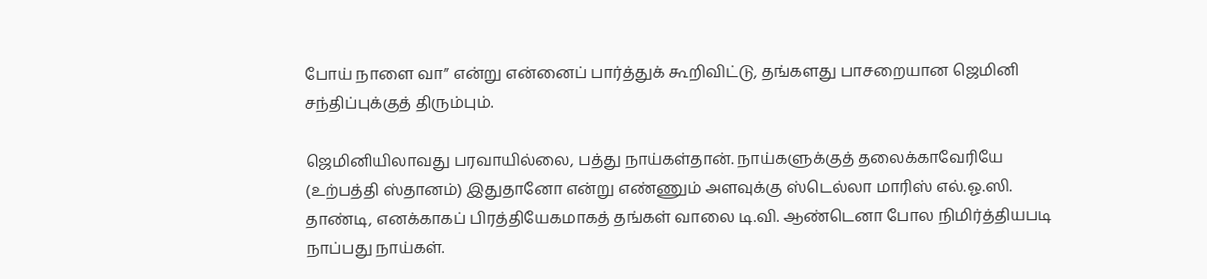போய் நாளை வா” என்று என்னைப் பார்த்துக் கூறிவிட்டு, தங்களது பாசறையான ஜெமினி சந்திப்புக்குத் திரும்பும்.

ஜெமினியிலாவது பரவாயில்லை, பத்து நாய்கள்தான். நாய்களுக்குத் தலைக்காவேரியே (உற்பத்தி ஸ்தானம்) இதுதானோ என்று எண்ணும் அளவுக்கு ஸ்டெல்லா மாரிஸ் எல்.ஓ.ஸி. தாண்டி, எனக்காகப் பிரத்தியேகமாகத் தங்கள் வாலை டி.வி. ஆண்டெனா போல நிமிர்த்தியபடி நாப்பது நாய்கள்.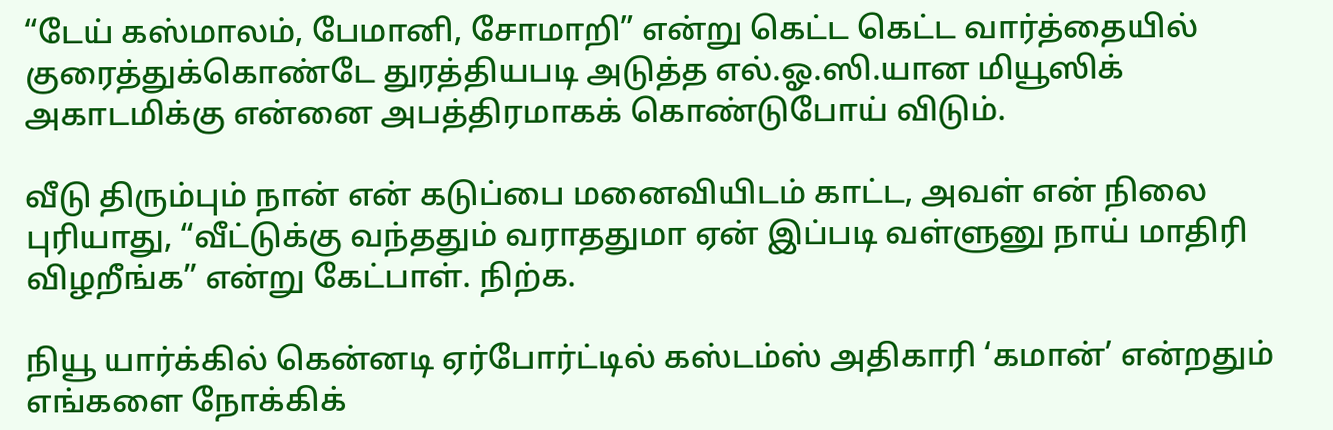“டேய் கஸ்மாலம், பேமானி, சோமாறி” என்று கெட்ட கெட்ட வார்த்தையில் குரைத்துக்கொண்டே துரத்தியபடி அடுத்த எல்.ஓ.ஸி.யான மியூஸிக் அகாடமிக்கு என்னை அபத்திரமாகக் கொண்டுபோய் விடும்.

வீடு திரும்பும் நான் என் கடுப்பை மனைவியிடம் காட்ட, அவள் என் நிலை புரியாது, “வீட்டுக்கு வந்ததும் வராததுமா ஏன் இப்படி வள்ளுனு நாய் மாதிரி விழறீங்க” என்று கேட்பாள். நிற்க.

நியூ யார்க்கில் கென்னடி ஏர்போர்ட்டில் கஸ்டம்ஸ் அதிகாரி ‘கமான்’ என்றதும் எங்களை நோக்கிக்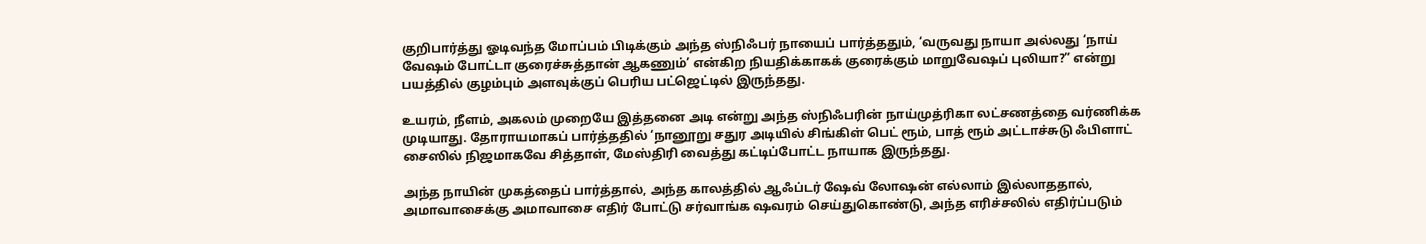குறிபார்த்து ஓடிவந்த மோப்பம் பிடிக்கும் அந்த ஸ்நிஃபர் நாயைப் பார்த்ததும், ‘வருவது நாயா அல்லது ‘நாய் வேஷம் போட்டா குரைச்சுத்தான் ஆகணும்’ என்கிற நியதிக்காகக் குரைக்கும் மாறுவேஷப் புலியா?” என்று பயத்தில் குழம்பும் அளவுக்குப் பெரிய பட்ஜெட்டில் இருந்தது.

உயரம், நீளம், அகலம் முறையே இத்தனை அடி என்று அந்த ஸ்நிஃபரின் நாய்முத்ரிகா லட்சணத்தை வர்ணிக்க முடியாது. தோராயமாகப் பார்த்ததில் ‘நானூறு சதுர அடியில் சிங்கிள் பெட் ரூம், பாத் ரூம் அட்டாச்சுடு ஃபிளாட் சைஸில் நிஜமாகவே சித்தாள், மேஸ்திரி வைத்து கட்டிப்போட்ட நாயாக இருந்தது.

அந்த நாயின் முகத்தைப் பார்த்தால், அந்த காலத்தில் ஆஃப்டர் ஷேவ் லோஷன் எல்லாம் இல்லாததால், அமாவாசைக்கு அமாவாசை எதிர் போட்டு சர்வாங்க ஷவரம் செய்துகொண்டு, அந்த எரிச்சலில் எதிர்ப்படும்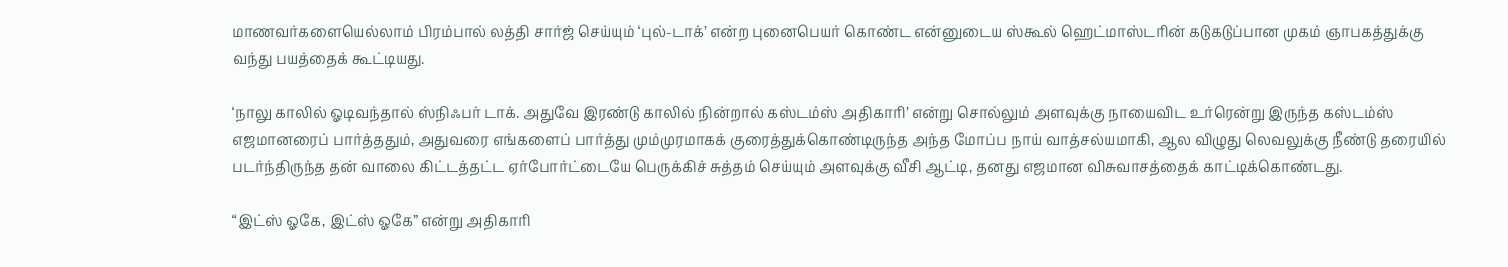மாணவர்களையெல்லாம் பிரம்பால் லத்தி சார்ஜ் செய்யும் ‘புல்-டாக்’ என்ற புனைபெயர் கொண்ட என்னுடைய ஸ்கூல் ஹெட்மாஸ்டரின் கடுகடுப்பான முகம் ஞாபகத்துக்கு வந்து பயத்தைக் கூட்டியது.

‘நாலு காலில் ஓடிவந்தால் ஸ்நிஃபர் டாக். அதுவே இரண்டு காலில் நின்றால் கஸ்டம்ஸ் அதிகாரி’ என்று சொல்லும் அளவுக்கு நாயைவிட உர்ரென்று இருந்த கஸ்டம்ஸ் எஜமானரைப் பார்த்ததும், அதுவரை எங்களைப் பார்த்து மும்முரமாகக் குரைத்துக்கொண்டிருந்த அந்த மோப்ப நாய் வாத்சல்யமாகி, ஆல விழுது லெவலுக்கு நீண்டு தரையில் படர்ந்திருந்த தன் வாலை கிட்டத்தட்ட ஏர்போர்ட்டையே பெருக்கிச் சுத்தம் செய்யும் அளவுக்கு வீசி ஆட்டி, தனது எஜமான விசுவாசத்தைக் காட்டிக்கொண்டது.

“இட்ஸ் ஓகே, இட்ஸ் ஓகே” என்று அதிகாரி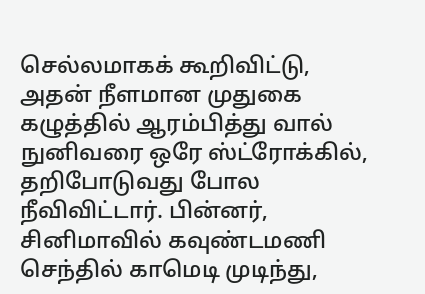செல்லமாகக் கூறிவிட்டு, அதன் நீளமான முதுகை கழுத்தில் ஆரம்பித்து வால் நுனிவரை ஒரே ஸ்ட்ரோக்கில், தறிபோடுவது போல நீவிவிட்டார். பின்னர், சினிமாவில் கவுண்டமணி செந்தில் காமெடி முடிந்து,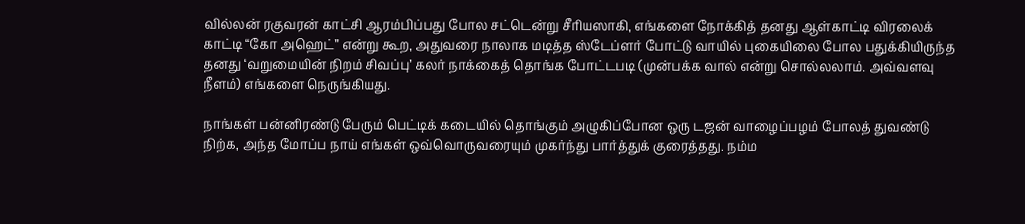வில்லன் ரகுவரன் காட்சி ஆரம்பிப்பது போல சட்டென்று சீரியஸாகி, எங்களை நோக்கித் தனது ஆள்காட்டி விரலைக் காட்டி “கோ அஹெட்” என்று கூற, அதுவரை நாலாக மடித்த ஸ்டேப்ளர் போட்டு வாயில் புகையிலை போல பதுக்கியிருந்த தனது ‘வறுமையின் நிறம் சிவப்பு’ கலர் நாக்கைத் தொங்க போட்டபடி (முன்பக்க வால் என்று சொல்லலாம். அவ்வளவு நீளம்) எங்களை நெருங்கியது.

நாங்கள் பன்னிரண்டு பேரும் பெட்டிக் கடையில் தொங்கும் அழுகிப்போன ஒரு டஜன் வாழைப்பழம் போலத் துவண்டு நிற்க, அந்த மோப்ப நாய் எங்கள் ஒவ்வொருவரையும் முகர்ந்து பார்த்துக் குரைத்தது. நம்ம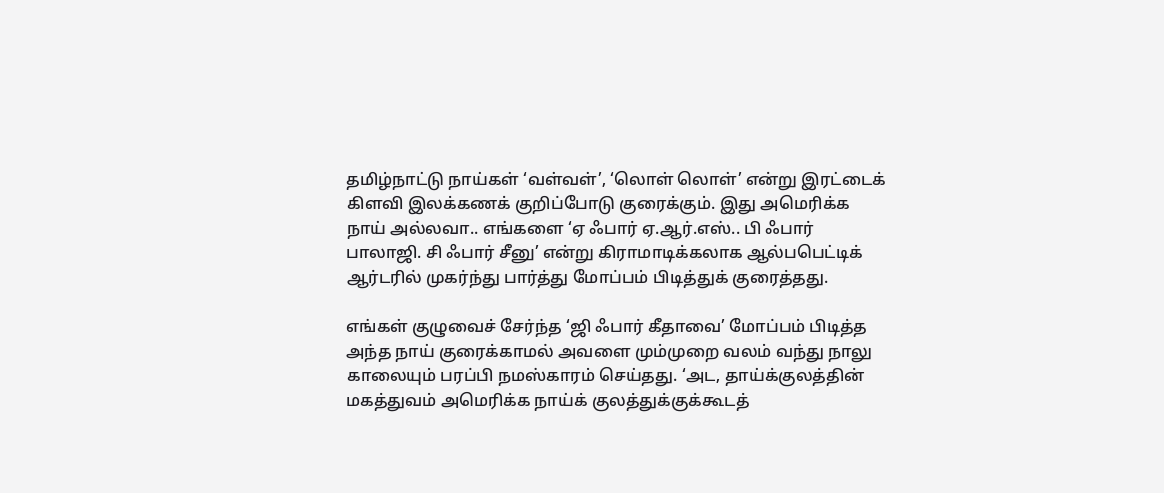தமிழ்நாட்டு நாய்கள் ‘வள்வள்’, ‘லொள் லொள்’ என்று இரட்டைக் கிளவி இலக்கணக் குறிப்போடு குரைக்கும். இது அமெரிக்க நாய் அல்லவா.. எங்களை ‘ஏ ஃபார் ஏ.ஆர்.எஸ்.. பி ஃபார் பாலாஜி. சி ஃபார் சீனு’ என்று கிராமாடிக்கலாக ஆல்பபெட்டிக் ஆர்டரில் முகர்ந்து பார்த்து மோப்பம் பிடித்துக் குரைத்தது.

எங்கள் குழுவைச் சேர்ந்த ‘ஜி ஃபார் கீதாவை’ மோப்பம் பிடித்த அந்த நாய் குரைக்காமல் அவளை மும்முறை வலம் வந்து நாலு காலையும் பரப்பி நமஸ்காரம் செய்தது. ‘அட, தாய்க்குலத்தின் மகத்துவம் அமெரிக்க நாய்க் குலத்துக்குக்கூடத்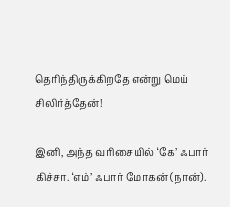தெரிந்திருக்கிறதே என்று மெய் சிலிர்த்தேன்!

இனி, அந்த வரிசையில் ‘கே’ ஃபார் கிச்சா. ‘எம்’ ஃபார் மோகன் (நான்).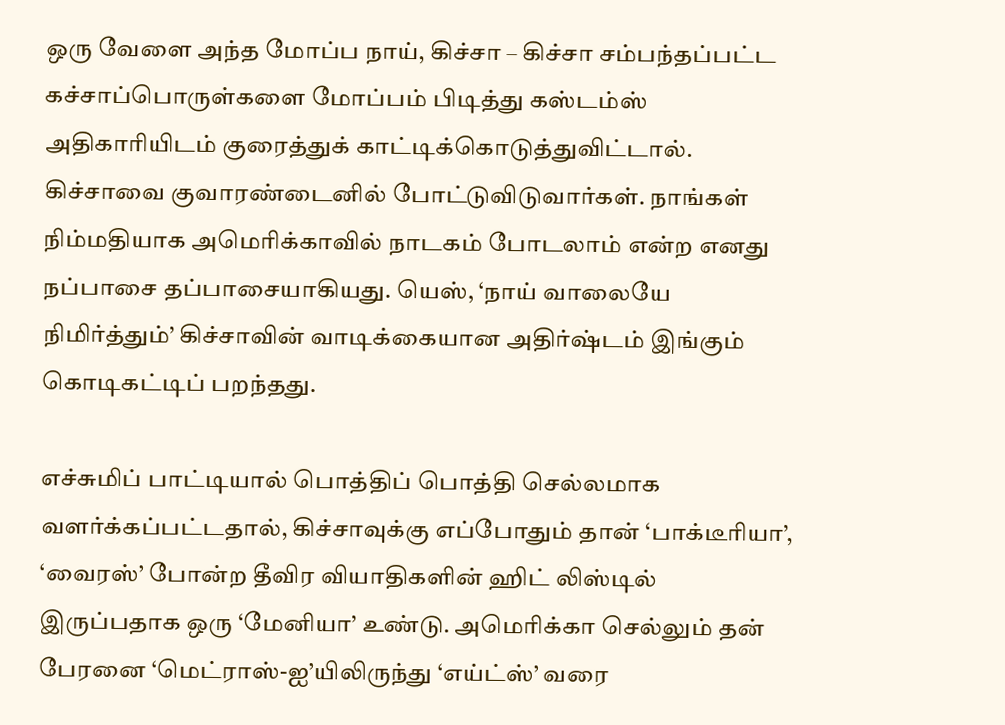ஒரு வேளை அந்த மோப்ப நாய், கிச்சா – கிச்சா சம்பந்தப்பட்ட கச்சாப்பொருள்களை மோப்பம் பிடித்து கஸ்டம்ஸ் அதிகாரியிடம் குரைத்துக் காட்டிக்கொடுத்துவிட்டால். கிச்சாவை குவாரண்டைனில் போட்டுவிடுவார்கள். நாங்கள் நிம்மதியாக அமெரிக்காவில் நாடகம் போடலாம் என்ற எனது நப்பாசை தப்பாசையாகியது. யெஸ், ‘நாய் வாலையே நிமிர்த்தும்’ கிச்சாவின் வாடிக்கையான அதிர்ஷ்டம் இங்கும் கொடிகட்டிப் பறந்தது.

எச்சுமிப் பாட்டியால் பொத்திப் பொத்தி செல்லமாக வளர்க்கப்பட்டதால், கிச்சாவுக்கு எப்போதும் தான் ‘பாக்டீரியா’, ‘வைரஸ்’ போன்ற தீவிர வியாதிகளின் ஹிட் லிஸ்டில் இருப்பதாக ஒரு ‘மேனியா’ உண்டு. அமெரிக்கா செல்லும் தன் பேரனை ‘மெட்ராஸ்-ஐ’யிலிருந்து ‘எய்ட்ஸ்’ வரை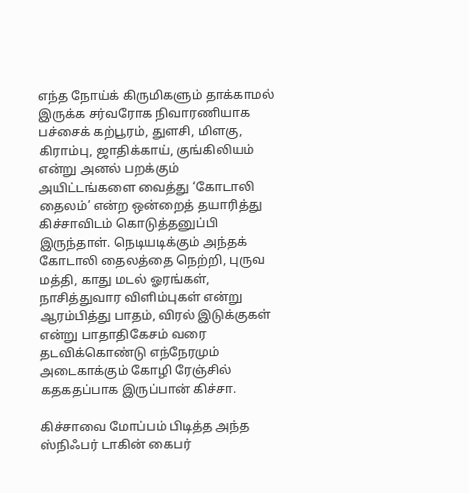எந்த நோய்க் கிருமிகளும் தாக்காமல் இருக்க சர்வரோக நிவாரணியாக பச்சைக் கற்பூரம், துளசி, மிளகு, கிராம்பு, ஜாதிக்காய், குங்கிலியம் என்று அனல் பறக்கும் அயிட்டங்களை வைத்து ‘கோடாலி தைலம்’ என்ற ஒன்றைத் தயாரித்து கிச்சாவிடம் கொடுத்தனுப்பி இருந்தாள். நெடியடிக்கும் அந்தக் கோடாலி தைலத்தை நெற்றி, புருவ மத்தி, காது மடல் ஓரங்கள், நாசித்துவார விளிம்புகள் என்று ஆரம்பித்து பாதம், விரல் இடுக்குகள் என்று பாதாதிகேசம் வரை தடவிக்கொண்டு எந்நேரமும் அடைகாக்கும் கோழி ரேஞ்சில் கதகதப்பாக இருப்பான் கிச்சா.

கிச்சாவை மோப்பம் பிடித்த அந்த ஸ்நிஃபர் டாகின் கைபர்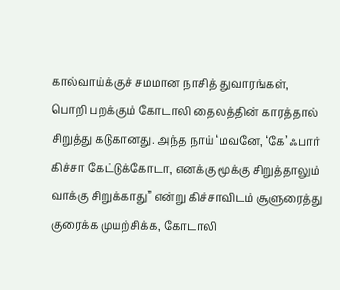கால்வாய்க்குச் சமமான நாசித் துவாரங்கள், பொறி பறக்கும் கோடாலி தைலத்தின் காரத்தால் சிறுத்து கடுகானது. அந்த நாய் ‘மவனே, ‘கே’ ஃபார் கிச்சா கேட்டுக்கோடா, எனக்கு மூக்கு சிறுத்தாலும் வாக்கு சிறுக்காது” என்று கிச்சாவிடம் சூளுரைத்து குரைக்க முயற்சிக்க, கோடாலி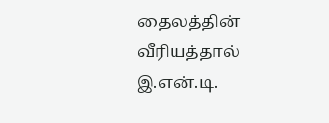தைலத்தின் வீரியத்தால் இ.என்.டி.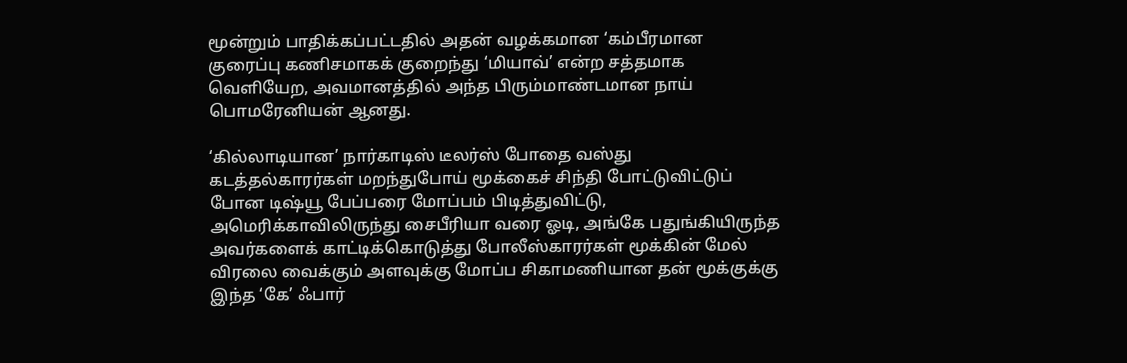மூன்றும் பாதிக்கப்பட்டதில் அதன் வழக்கமான ‘கம்பீரமான குரைப்பு கணிசமாகக் குறைந்து ‘மியாவ்’ என்ற சத்தமாக வெளியேற, அவமானத்தில் அந்த பிரும்மாண்டமான நாய் பொமரேனியன் ஆனது.

‘கில்லாடியான’ நார்காடிஸ் டீலர்ஸ் போதை வஸ்து கடத்தல்காரர்கள் மறந்துபோய் மூக்கைச் சிந்தி போட்டுவிட்டுப் போன டிஷ்யூ பேப்பரை மோப்பம் பிடித்துவிட்டு, அமெரிக்காவிலிருந்து சைபீரியா வரை ஓடி, அங்கே பதுங்கியிருந்த அவர்களைக் காட்டிக்கொடுத்து போலீஸ்காரர்கள் மூக்கின் மேல் விரலை வைக்கும் அளவுக்கு மோப்ப சிகாமணியான தன் மூக்குக்கு இந்த ‘கே’ ஃபார்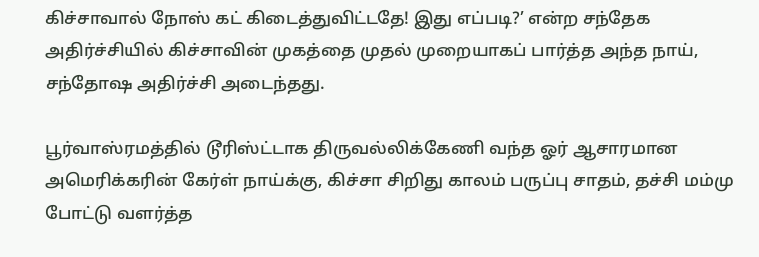கிச்சாவால் நோஸ் கட் கிடைத்துவிட்டதே! இது எப்படி?’ என்ற சந்தேக அதிர்ச்சியில் கிச்சாவின் முகத்தை முதல் முறையாகப் பார்த்த அந்த நாய், சந்தோஷ அதிர்ச்சி அடைந்தது.

பூர்வாஸ்ரமத்தில் டூரிஸ்ட்டாக திருவல்லிக்கேணி வந்த ஓர் ஆசாரமான அமெரிக்கரின் கேர்ள் நாய்க்கு, கிச்சா சிறிது காலம் பருப்பு சாதம், தச்சி மம்மு போட்டு வளர்த்த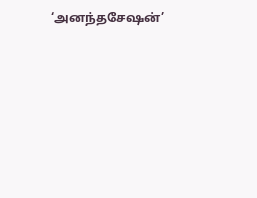‘அனந்தசேஷன்’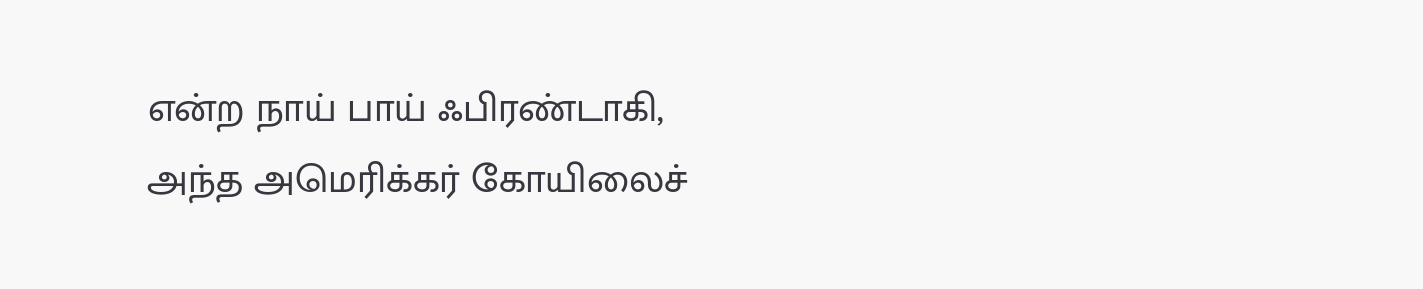என்ற நாய் பாய் ஃபிரண்டாகி, அந்த அமெரிக்கர் கோயிலைச்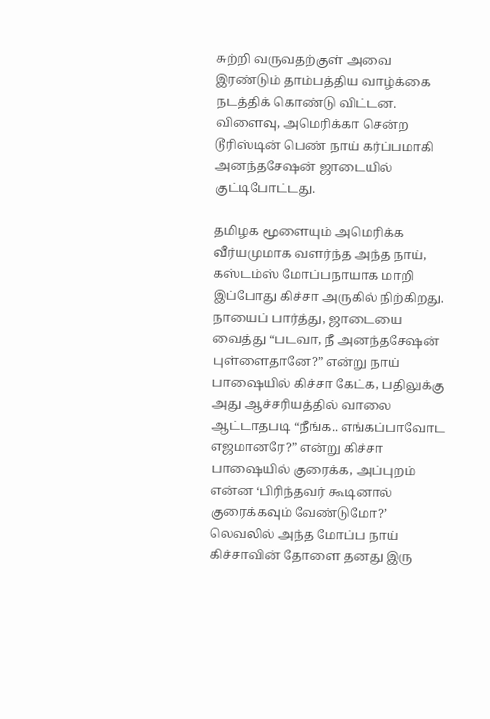சுற்றி வருவதற்குள் அவை இரண்டும் தாம்பத்திய வாழ்க்கை நடத்திக் கொண்டு விட்டன. விளைவு, அமெரிக்கா சென்ற டூரிஸ்டின் பெண் நாய் கர்ப்பமாகி அனந்தசேஷன் ஜாடையில் குட்டிபோட்டது.

தமிழக மூளையும் அமெரிக்க வீர்யமுமாக வளர்ந்த அந்த நாய், கஸ்டம்ஸ் மோப்பநாயாக மாறி இப்போது கிச்சா அருகில் நிற்கிறது. நாயைப் பார்த்து, ஜாடையை வைத்து “படவா, நீ அனந்தசேஷன் புள்ளைதானே?” என்று நாய் பாஷையில் கிச்சா கேட்க, பதிலுக்கு அது ஆச்சரியத்தில் வாலை ஆட்டாதபடி “நீங்க.. எங்கப்பாவோட எஜமானரே?” என்று கிச்சா பாஷையில் குரைக்க, அப்புறம் என்ன ‘பிரிந்தவர் கூடினால் குரைக்கவும் வேண்டுமோ?’ லெவலில் அந்த மோப்ப நாய் கிச்சாவின் தோளை தனது இரு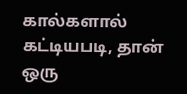கால்களால் கட்டியபடி, தான் ஒரு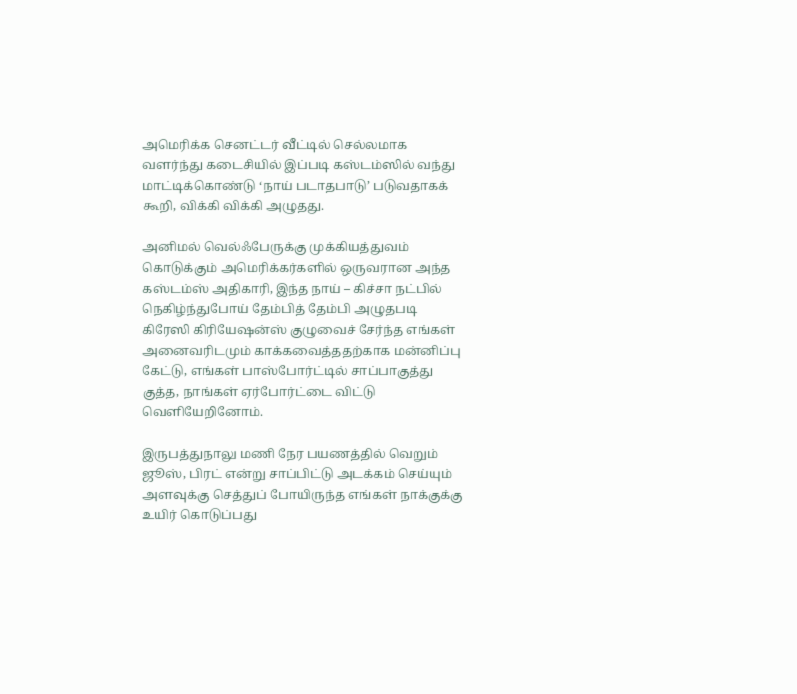அமெரிக்க செனட்டர் வீட்டில் செல்லமாக வளர்ந்து கடைசியில் இப்படி கஸ்டம்ஸில் வந்து மாட்டிக்கொண்டு ‘நாய் படாதபாடு’ படுவதாகக் கூறி, விக்கி விக்கி அழுதது.

அனிமல் வெல்ஃபேருக்கு முக்கியத்துவம் கொடுக்கும் அமெரிக்கர்களில் ஒருவரான அந்த கஸ்டம்ஸ் அதிகாரி, இந்த நாய் – கிச்சா நட்பில் நெகிழ்ந்துபோய் தேம்பித் தேம்பி அழுதபடி கிரேஸி கிரியேஷன்ஸ் குழுவைச் சேர்ந்த எங்கள் அனைவரிடமும் காக்கவைத்ததற்காக மன்னிப்பு கேட்டு, எங்கள் பாஸ்போர்ட்டில் சாப்பாகுத்து குத்த, நாங்கள் ஏர்போர்ட்டை விட்டு வெளியேறினோம்.

இருபத்துநாலு மணி நேர பயணத்தில் வெறும் ஜூஸ், பிரட் என்று சாப்பிட்டு அடக்கம் செய்யும் அளவுக்கு செத்துப் போயிருந்த எங்கள் நாக்குக்கு உயிர் கொடுப்பது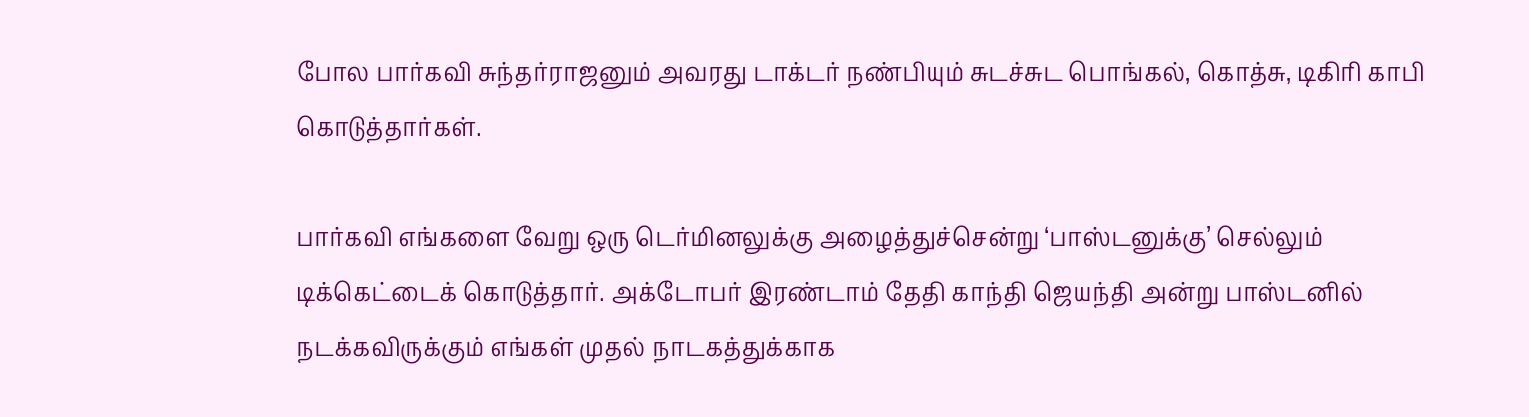போல பார்கவி சுந்தர்ராஜனும் அவரது டாக்டர் நண்பியும் சுடச்சுட பொங்கல், கொத்சு, டிகிரி காபி கொடுத்தார்கள்.

பார்கவி எங்களை வேறு ஒரு டெர்மினலுக்கு அழைத்துச்சென்று ‘பாஸ்டனுக்கு’ செல்லும் டிக்கெட்டைக் கொடுத்தார். அக்டோபர் இரண்டாம் தேதி காந்தி ஜெயந்தி அன்று பாஸ்டனில் நடக்கவிருக்கும் எங்கள் முதல் நாடகத்துக்காக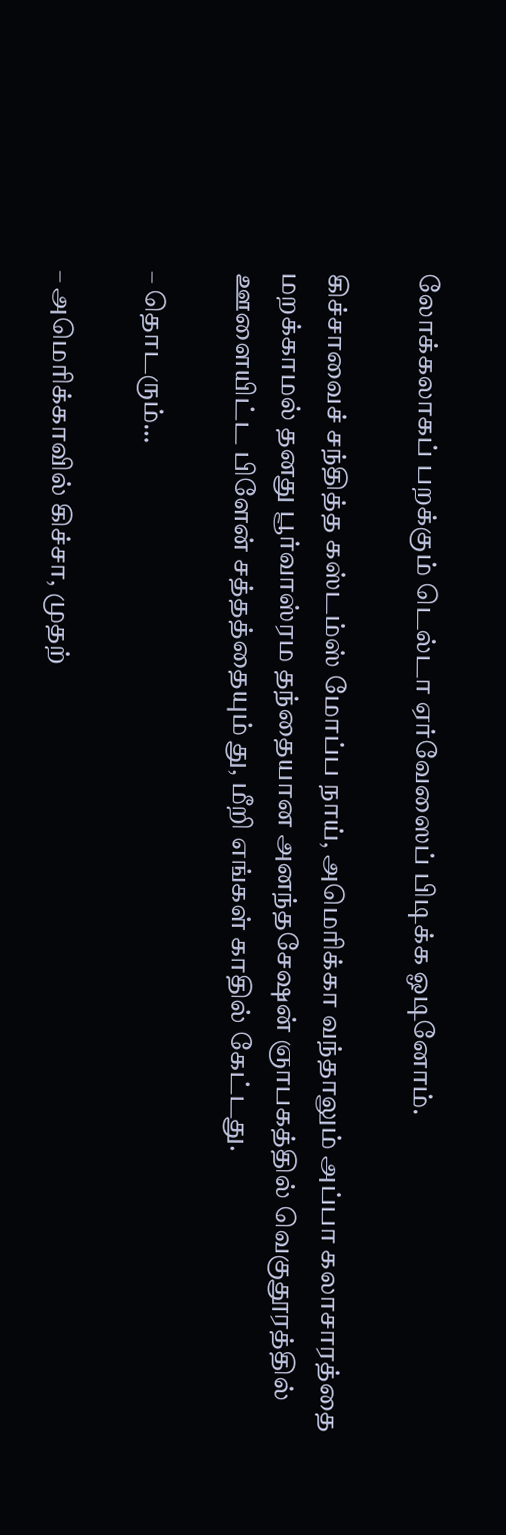லோக்கலாகப் பறக்கும் டெல்டா ஏர்வேஸைப் பிடிக்க ஓடினோம்.

கிச்சாவைச் சந்தித்த கஸ்டம்ஸ் மோப்ப நாய், அமெரிக்கா வந்தாலும் அப்பா கலாசாரத்தை மறக்காமல் தனது பூர்வாஸ்ரம தந்தையான அனந்தசேஷன் ஞாபகத்தில் வெகுதூரத்தில் ஊளையிட்ட பிளேன் சத்தத்தையும் து, மீறி எங்கள் காதில் கேட்டது.

– தொடரும்…

– அமெரிக்காவில் கிச்சா, முதற்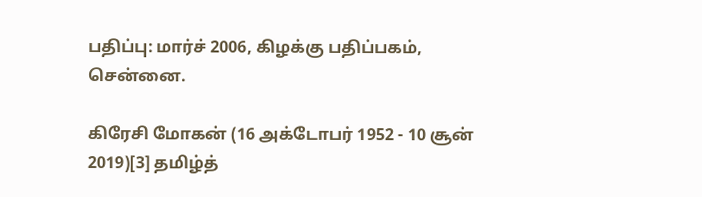பதிப்பு: மார்ச் 2006, கிழக்கு பதிப்பகம், சென்னை.

கிரேசி மோகன் (16 அக்டோபர் 1952 - 10 சூன் 2019)[3] தமிழ்த்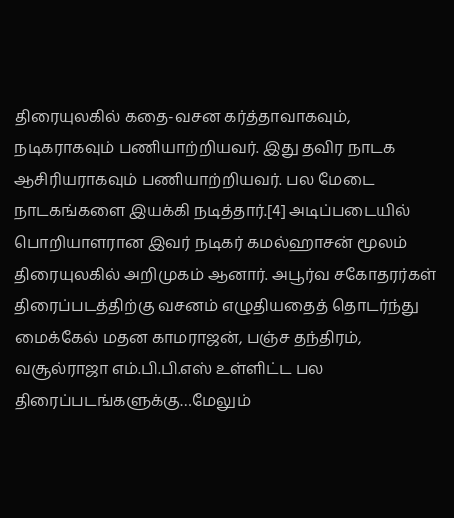திரையுலகில் கதை-வசன கர்த்தாவாகவும், நடிகராகவும் பணியாற்றியவர். இது தவிர நாடக ஆசிரியராகவும் பணியாற்றியவர். பல மேடை நாடகங்களை இயக்கி நடித்தார்.[4] அடிப்படையில் பொறியாளரான இவர் நடிகர் கமல்ஹாசன் மூலம் திரையுலகில் அறிமுகம் ஆனார். அபூர்வ சகோதரர்கள் திரைப்படத்திற்கு வசனம் எழுதியதைத் தொடர்ந்து மைக்கேல் மதன காமராஜன், பஞ்ச தந்திரம், வசூல்ராஜா எம்.பி.பி.எஸ் உள்ளிட்ட பல திரைப்படங்களுக்கு…மேலும்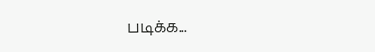படிக்க...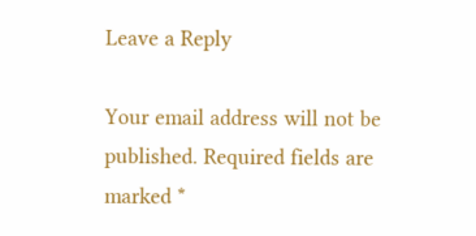Leave a Reply

Your email address will not be published. Required fields are marked *